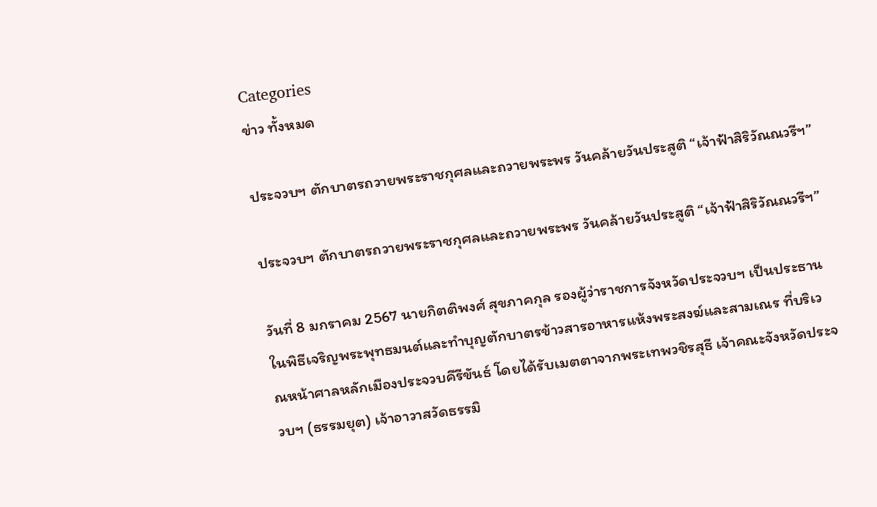Categories
ข่าว ทั้งหมด

ประจวบฯ ตักบาตรถวายพระราชกุศลและถวายพระพร วันคล้ายวันประสูติ “เจ้าฟ้าสิริวัณณวรีฯ”

ประจวบฯ ตักบาตรถวายพระราชกุศลและถวายพระพร วันคล้ายวันประสูติ “เจ้าฟ้าสิริวัณณวรีฯ”

วันที่ 8 มกราคม 2567 นายกิตติพงศ์ สุขภาคกุล รองผู้ว่าราชการจังหวัดประจวบฯ เป็นประธานในพิธีเจริญพระพุทธมนต์และทำบุญตักบาตรข้าวสารอาหารแห้งพระสงฆ์และสามเณร ที่บริเวณหน้าศาลหลักเมืองประจวบคีรีขันธ์ โดยได้รับเมตตาจากพระเทพวชิรสุธี เจ้าคณะจังหวัดประจวบฯ (ธรรมยุต) เจ้าอาวาสวัดธรรมิ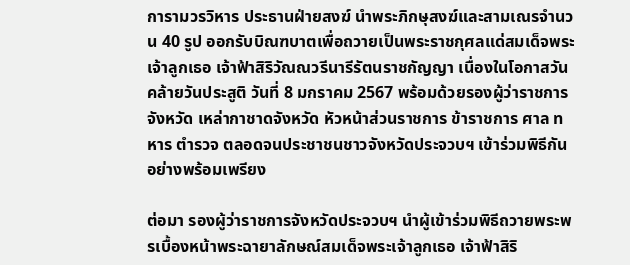การามวรวิหาร ประธานฝ่ายสงฆ์ นำพระภิกษุสงฆ์และสามเณรจำนวน 40 รูป ออกรับบิณฑบาตเพื่อถวายเป็นพระราชกุศลแด่สมเด็จพระเจ้าลูกเธอ เจ้าฟ้าสิริวัณณวรีนารีรัตนราชกัญญา เนื่องในโอกาสวันคล้ายวันประสูติ วันที่ 8 มกราคม 2567 พร้อมด้วยรองผู้ว่าราชการจังหวัด เหล่ากาชาดจังหวัด หัวหน้าส่วนราชการ ข้าราชการ ศาล ทหาร ตำรวจ ตลอดจนประชาชนชาวจังหวัดประจวบฯ เข้าร่วมพิธีกันอย่างพร้อมเพรียง

ต่อมา รองผู้ว่าราชการจังหวัดประจวบฯ นำผู้เข้าร่วมพิธีถวายพระพรเบื้องหน้าพระฉายาลักษณ์สมเด็จพระเจ้าลูกเธอ เจ้าฟ้าสิริ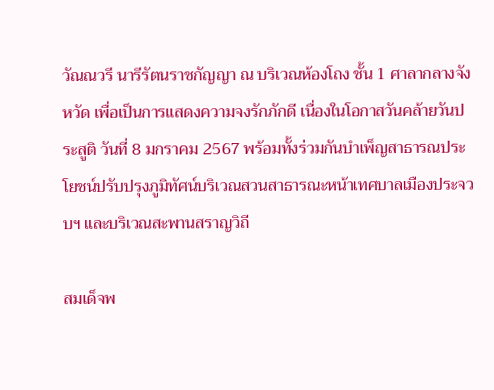วัณณวรี นารีรัตนราชกัญญา ณ บริเวณห้องโถง ชั้น 1 ศาลากลางจังหวัด เพื่อเป็นการแสดงความจงรักภักดี เนื่องในโอกาสวันคล้ายวันประสูติ วันที่ 8 มกราคม 2567 พร้อมทั้งร่วมกันบำเพ็ญสาธารณประโยชน์ปรับปรุงภูมิทัศน์บริเวณสวนสาธารณะหน้าเทศบาลเมืองประจวบฯ และบริเวณสะพานสราญวิถี

สมเด็จพ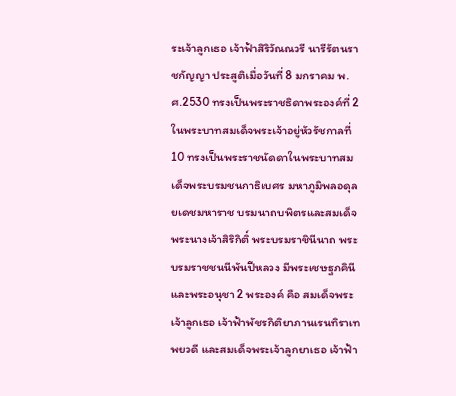ระเจ้าลูกเธอ เจ้าฟ้าสิริวัณณวรี นารีรัตนราชกัญญา ประสูติเมื่อวันที่ 8 มกราคม พ.ศ.2530 ทรงเป็นพระราชธิดาพระองค์ที่ 2 ในพระบาทสมเด็จพระเจ้าอยู่หัวรัชกาลที่ 10 ทรงเป็นพระราชนัดดาในพระบาทสมเด็จพระบรมชนกาธิเบศร มหาภูมิพลอดุลยเดชมหาราช บรมนาถบพิตรและสมเด็จพระนางเจ้าสิริกิติ์ พระบรมราชินีนาถ พระบรมราชชนนีพันปีหลวง มีพระเชษฐภคินีและพระอนุชา 2 พระองค์ คือ สมเด็จพระเจ้าลูกเธอ เจ้าฟ้าพัชรกิติยาภานเรนทิราเทพยวดี และสมเด็จพระเจ้าลูกยาเธอ เจ้าฟ้า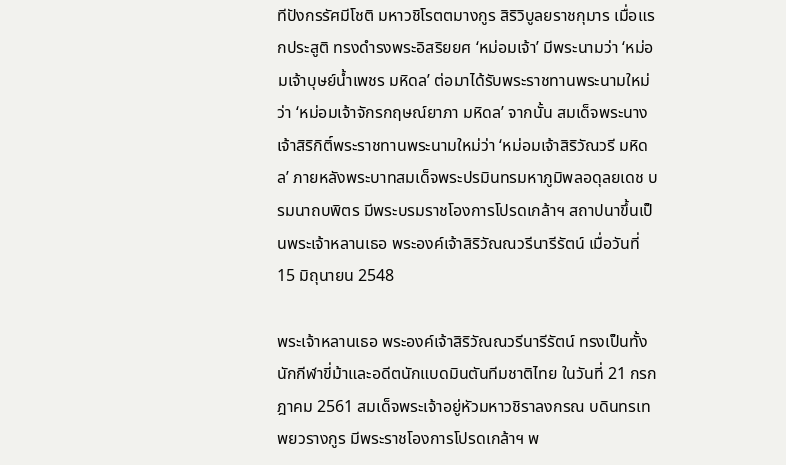ทีปังกรรัศมีโชติ มหาวชิโรตตมางกูร สิริวิบูลยราชกุมาร เมื่อแรกประสูติ ทรงดำรงพระอิสริยยศ ‘หม่อมเจ้า’ มีพระนามว่า ‘หม่อมเจ้าบุษย์น้ำเพชร มหิดล’ ต่อมาได้รับพระราชทานพระนามใหม่ว่า ‘หม่อมเจ้าจักรกฤษณ์ยาภา มหิดล’ จากนั้น สมเด็จพระนางเจ้าสิริกิติ์พระราชทานพระนามใหม่ว่า ‘หม่อมเจ้าสิริวัณวรี มหิดล’ ภายหลังพระบาทสมเด็จพระปรมินทรมหาภูมิพลอดุลยเดช บรมนาถบพิตร มีพระบรมราชโองการโปรดเกล้าฯ สถาปนาขึ้นเป็นพระเจ้าหลานเธอ พระองค์เจ้าสิริวัณณวรีนารีรัตน์ เมื่อวันที่ 15 มิถุนายน 2548

พระเจ้าหลานเธอ พระองค์เจ้าสิริวัณณวรีนารีรัตน์ ทรงเป็นทั้งนักกีฬาขี่ม้าและอดีตนักแบดมินตันทีมชาติไทย ในวันที่ 21 กรกฎาคม 2561 สมเด็จพระเจ้าอยู่หัวมหาวชิราลงกรณ บดินทรเทพยวรางกูร มีพระราชโองการโปรดเกล้าฯ พ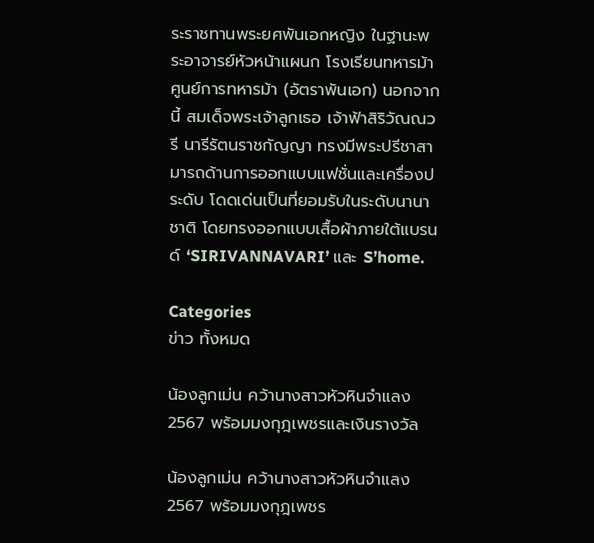ระราชทานพระยศพันเอกหญิง ในฐานะพระอาจารย์หัวหน้าแผนก โรงเรียนทหารม้า ศูนย์การทหารม้า (อัตราพันเอก) นอกจากนี้ สมเด็จพระเจ้าลูกเธอ เจ้าฟ้าสิริวัณณวรี นารีรัตนราชกัญญา ทรงมีพระปรีชาสามารถด้านการออกแบบแฟชั่นและเครื่องประดับ โดดเด่นเป็นที่ยอมรับในระดับนานาชาติ โดยทรงออกแบบเสื้อผ้าภายใต้แบรนด์ ‘SIRIVANNAVARI’ และ S’home.

Categories
ข่าว ทั้งหมด

น้องลูกเม่น คว้านางสาวหัวหินจำแลง 2567 พร้อมมงกุฎเพชรและเงินรางวัล

น้องลูกเม่น คว้านางสาวหัวหินจำแลง 2567 พร้อมมงกุฎเพชร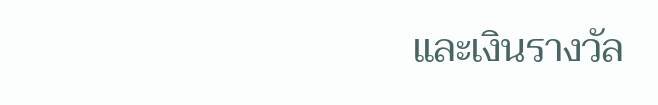และเงินรางวัล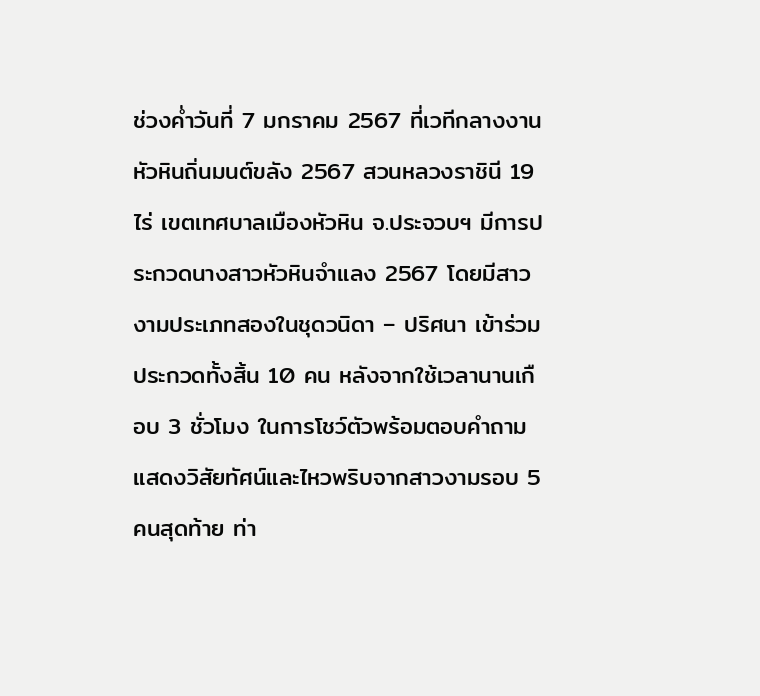ช่วงค่ำวันที่ 7 มกราคม 2567 ที่เวทีกลางงานหัวหินถิ่นมนต์ขลัง 2567 สวนหลวงราชินี 19 ไร่ เขตเทศบาลเมืองหัวหิน จ.ประจวบฯ มีการประกวดนางสาวหัวหินจำแลง 2567 โดยมีสาวงามประเภทสองในชุดวนิดา – ปริศนา เข้าร่วมประกวดทั้งสิ้น 10 คน หลังจากใช้เวลานานเกือบ 3 ชั่วโมง ในการโชว์ตัวพร้อมตอบคำถามแสดงวิสัยทัศน์และไหวพริบจากสาวงามรอบ 5 คนสุดท้าย ท่า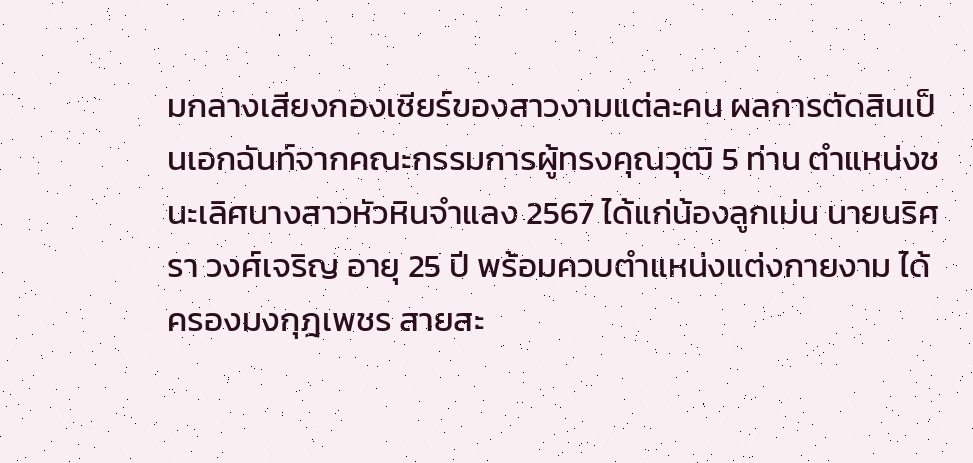มกลางเสียงกองเชียร์ของสาวงามแต่ละคน ผลการตัดสินเป็นเอกฉันท์จากคณะกรรมการผู้ทรงคุณวุฒิ 5 ท่าน ตำแหน่งชนะเลิศนางสาวหัวหินจำแลง 2567 ได้แก่น้องลูกเม่น นายนริศรา วงศ์เจริญ อายุ 25 ปี พร้อมควบตำแหน่งแต่งกายงาม ได้ครองมงกุฎเพชร สายสะ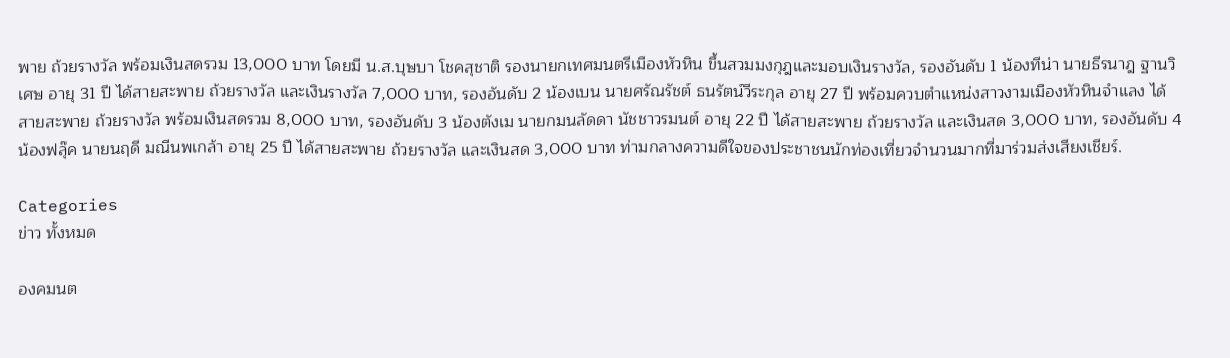พาย ถ้วยรางวัล พร้อมเงินสดรวม 13,000 บาท โดยมี น.ส.บุษบา โชคสุชาติ รองนายกเทศมนตรีเมืองหัวหิน ขึ้นสวมมงกุฎและมอบเงินรางวัล, รองอันดับ 1 น้องทีน่า นายธีรนาฎ ฐานวิเศษ อายุ 31 ปี ได้สายสะพาย ถ้วยรางวัล และเงินรางวัล 7,000 บาท, รองอันดับ 2 น้องเบน นายศรัณรัชต์ ธนรัตน์วีระกุล อายุ 27 ปี พร้อมควบตำแหน่งสาวงามเมืองหัวหินจำแลง ได้สายสะพาย ถ้วยรางวัล พร้อมเงินสดรวม 8,000 บาท, รองอันดับ 3 น้องตังเม นายกมนลัดดา นัชชาวรมนต์ อายุ 22 ปี ได้สายสะพาย ถ้วยรางวัล และเงินสด 3,000 บาท, รองอันดับ 4 น้องฟลุ๊ค นายนฤดี มณีนพเกล้า อายุ 25 ปี ได้สายสะพาย ถ้วยรางวัล และเงินสด 3,000 บาท ท่ามกลางความดีใจของประชาชนนักท่องเที่ยวจำนวนมากที่มาร่วมส่งเสียงเชียร์.

Categories
ข่าว ทั้งหมด

องคมนต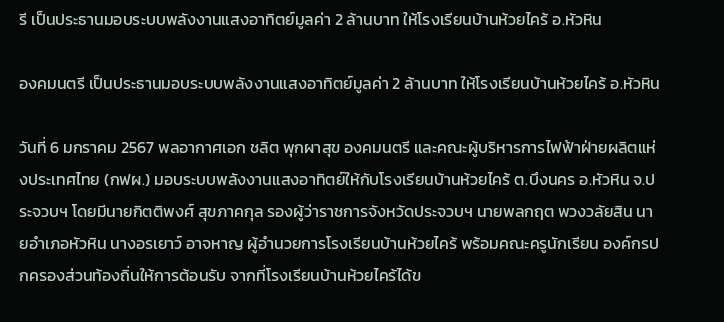รี เป็นประธานมอบระบบพลังงานแสงอาทิตย์มูลค่า 2 ล้านบาท ให้โรงเรียนบ้านห้วยไคร้ อ.หัวหิน

องคมนตรี เป็นประธานมอบระบบพลังงานแสงอาทิตย์มูลค่า 2 ล้านบาท ให้โรงเรียนบ้านห้วยไคร้ อ.หัวหิน

วันที่ 6 มกราคม 2567 พลอากาศเอก ชลิต พุกผาสุข องคมนตรี และคณะผู้บริหารการไฟฟ้าฝ่ายผลิตแห่งประเทศไทย (กฟผ.) มอบระบบพลังงานแสงอาทิตย์ให้กับโรงเรียนบ้านห้วยไคร้ ต.บึงนคร อ.หัวหิน จ.ประจวบฯ โดยมีนายกิตติพงศ์ สุขภาคกุล รองผู้ว่าราชการจังหวัดประจวบฯ นายพลกฤต พวงวลัยสิน นายอำเภอหัวหิน นางอรเยาว์ อาจหาญ ผู้อำนวยการโรงเรียนบ้านห้วยไคร้ พร้อมคณะครูนักเรียน องค์กรปกครองส่วนท้องถิ่นให้การต้อนรับ จากที่โรงเรียนบ้านห้วยไคร้ได้ข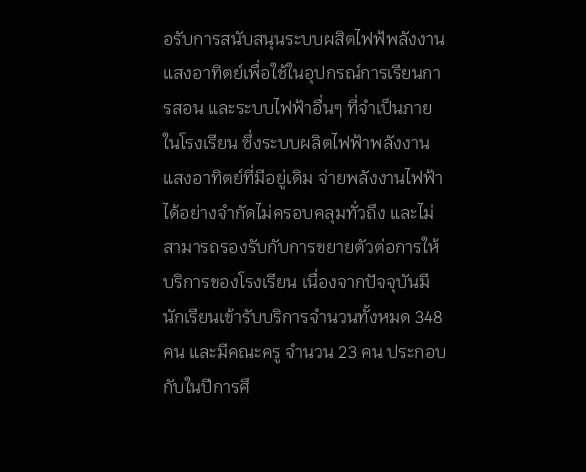อรับการสนับสนุนระบบผสิตไฟฟ้พลังงานแสงอาทิตย์เพื่อใช้ในอุปกรณ์การเรียนการสอน และระบบไฟฟ้าอื่นๆ ที่จำเป็นภายในโรงเรียน ซึ่งระบบผลิตไฟฟ้าพลังงานแสงอาทิตย์ที่มีอยู่เดิม จ่ายพลังงานไฟฟ้าได้อย่างจำกัดไม่ครอบคลุมทั่วถึง และไม่สามารถรองรับกับการขยายตัวต่อการให้บริการของโรงเรียน เนื่องจากปัจจุบันมีนักเรียนเข้ารับบริการจำนวนทั้งหมด 348 คน และมีคณะครู จำนวน 23 คน ประกอบกับในปีการศึ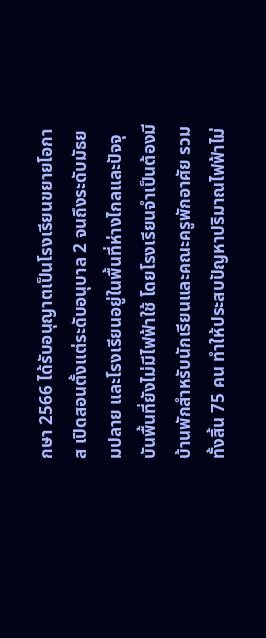กษา 2566 ได้รับอนุญาตเป็นโรงเรียนขยายโอกาส เปิดสอนตั้งแต่ระดับอนุบาล 2 จนถึงระดับมัธยมปลาย และโรงเรียนอยู่ในพื้นที่ห่างไกลและปัจจุบันพื้นที่ยังไม่มีไฟฟ้าใช้ โดยโรงเรียนจำเป็นต้องมีบ้านพักสำหรับนักเรียนและคณะครูพักอาศัย รวมทั้งสิ้น 75 คน ทำให้ประสบปัญหาปริมาณไฟฟ้าไม่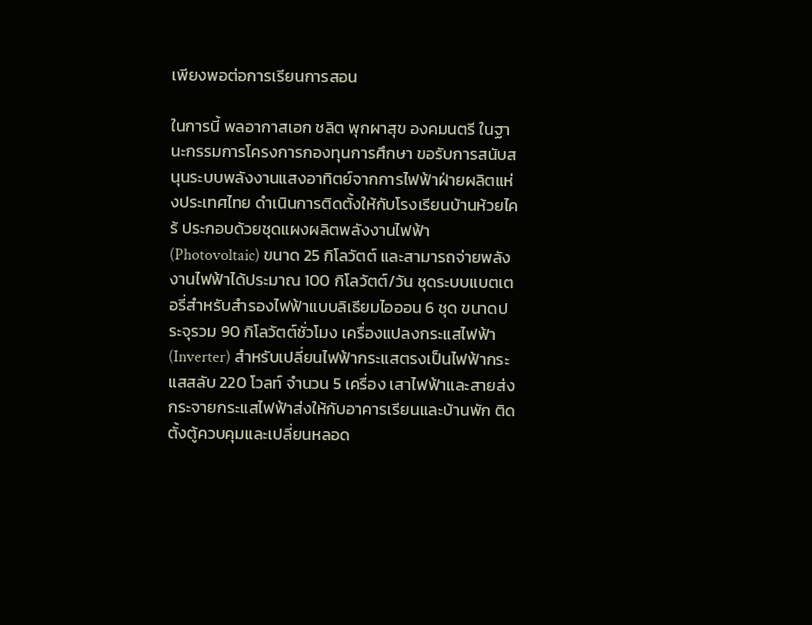เพียงพอต่อการเรียนการสอน

ในการนี้ พลอากาสเอก ชลิต พุกผาสุข องคมนตรี ในฐานะกรรมการโครงการกองทุนการศึกษา ขอรับการสนับสนุนระบบพลังงานแสงอาทิตย์จากการไฟฟ้าฝ่ายผลิตแห่งประเทศไทย ดำเนินการติดตั้งให้กับโรงเรียนบ้านห้วยไคร้ ประกอบด้วยชุดแผงผลิตพลังงานไฟฟ้า (Photovoltaic) ขนาด 25 กิโลวัตต์ และสามารถจ่ายพลังงานไฟฟ้าได้ประมาณ 100 กิโลวัตต์/วัน ชุดระบบแบตเตอรี่สำหรับสำรองไฟฟ้าแบบลิเธียมไอออน 6 ชุด ขนาดประจุรวม 90 กิโลวัตต์ชั่วโมง เครื่องแปลงกระแสไฟฟ้า (Inverter) สำหรับเปลี่ยนไฟฟ้ากระแสตรงเป็นไฟฟ้ากระแสสลับ 220 โวลท์ จำนวน 5 เครื่อง เสาไฟฟ้าและสายส่งกระจายกระแสไฟฟ้าส่งให้กับอาคารเรียนและบ้านพัก ติดตั้งตู้ควบคุมและเปลี่ยนหลอด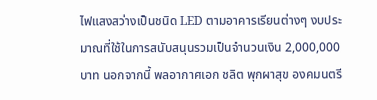ไฟแสงสว่างเป็นชนิด LED ตามอาคารเรียนต่างๆ งบประมาณที่ใช้ในการสนับสนุนรวมเป็นจำนวนเงิน 2,000,000 บาท นอกจากนี้ พลอากาศเอก ชลิต พุกผาสุข องคมนตรี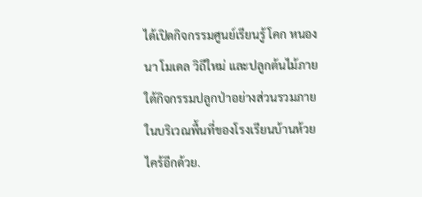ได้เปิดกิจกรรมศูนย์เรียนรู้ โคก หนอง นา โมเดล วิถีใหม่ และปลูกต้นไม้ภายใต้กิจกรรมปลูกป่าอย่างส่วนรวมภายในบริเวณพื้นที่ของโรงเรียนบ้านห้วยไคร้อีกด้วย.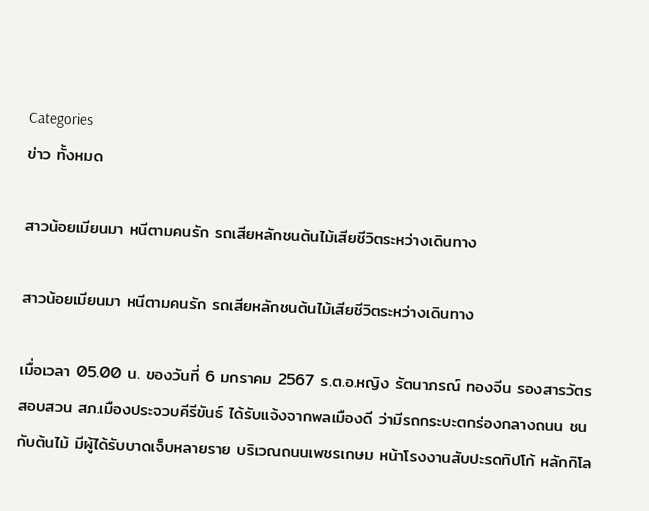Categories
ข่าว ทั้งหมด

สาวน้อยเมียนมา หนีตามคนรัก รถเสียหลักชนต้นไม้เสียชีวิตระหว่างเดินทาง

สาวน้อยเมียนมา หนีตามคนรัก รถเสียหลักชนต้นไม้เสียชีวิตระหว่างเดินทาง

เมื่อเวลา 05.00 น. ของวันที่ 6 มกราคม 2567 ร.ต.อ.หญิง รัตนาภรณ์ ทองจีน รองสารวัตรสอบสวน สภ.เมืองประจวบคีรีขันธ์ ได้รับแจ้งจากพลเมืองดี ว่ามีรถกระบะตกร่องกลางถนน ชนกับต้นไม้ มีผู้ได้รับบาดเจ็บหลายราย บริเวณถนนเพชรเกษม หน้าโรงงานสับปะรดทิปโก้ หลักกิโล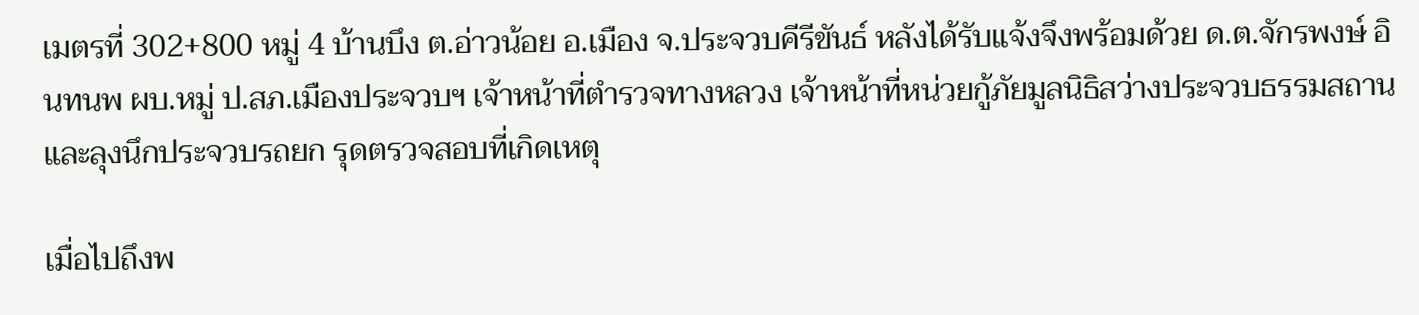เมตรที่ 302+800 หมู่ 4 บ้านบึง ต.อ่าวน้อย อ.เมือง จ.ประจวบคีรีขันธ์ หลังได้รับแจ้งจึงพร้อมด้วย ด.ต.จักรพงษ์ อินทนพ ผบ.หมู่ ป.สภ.เมืองประจวบฯ เจ้าหน้าที่ตำรวจทางหลวง เจ้าหน้าที่หน่วยกู้ภัยมูลนิธิสว่างประจวบธรรมสถาน และลุงนึกประจวบรถยก รุดตรวจสอบที่เกิดเหตุ

เมื่อไปถึงพ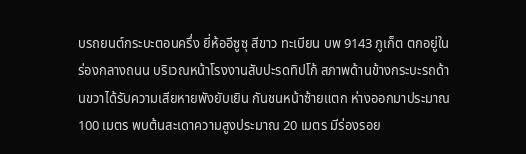บรถยนต์กระบะตอนครึ่ง ยี่ห้ออีซูซุ สีขาว ทะเบียน บพ 9143 ภูเก็ต ตกอยู่ในร่องกลางถนน บริเวณหน้าโรงงานสับปะรดทิปโก้ สภาพด้านข้างกระบะรถด้านขวาได้รับความเสียหายพังยับเยิน กันชนหน้าซ้ายแตก ห่างออกมาประมาณ 100 เมตร พบต้นสะเดาความสูงประมาณ 20 เมตร มีร่องรอย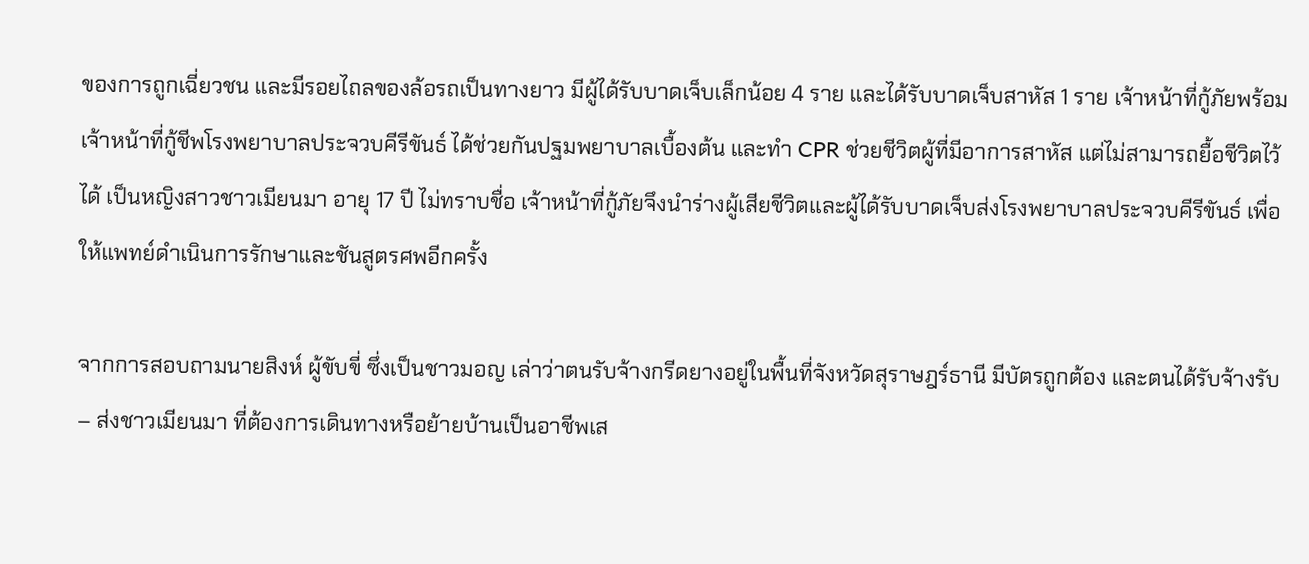ของการถูกเฉี่ยวชน และมีรอยไถลของล้อรถเป็นทางยาว มีผู้ได้รับบาดเจ็บเล็กน้อย 4 ราย และได้รับบาดเจ็บสาหัส 1 ราย เจ้าหน้าที่กู้ภัยพร้อมเจ้าหน้าที่กู้ชีพโรงพยาบาลประจวบคีรีขันธ์ ได้ช่วยกันปฐมพยาบาลเบื้องต้น และทำ CPR ช่วยชีวิตผู้ที่มีอาการสาหัส แต่ไม่สามารถยื้อชีวิตไว้ได้ เป็นหญิงสาวชาวเมียนมา อายุ 17 ปี ไม่ทราบชื่อ เจ้าหน้าที่กู้ภัยจึงนำร่างผู้เสียชีวิตและผู้ได้รับบาดเจ็บส่งโรงพยาบาลประจวบคีรีขันธ์ เพื่อให้แพทย์ดำเนินการรักษาและชันสูตรศพอีกครั้ง

จากการสอบถามนายสิงห์ ผู้ขับขี่ ซึ่งเป็นชาวมอญ เล่าว่าตนรับจ้างกรีดยางอยู่ในพื้นที่จังหวัดสุราษฎร์ธานี มีบัตรถูกต้อง และตนได้รับจ้างรับ – ส่งชาวเมียนมา ที่ต้องการเดินทางหรือย้ายบ้านเป็นอาชีพเส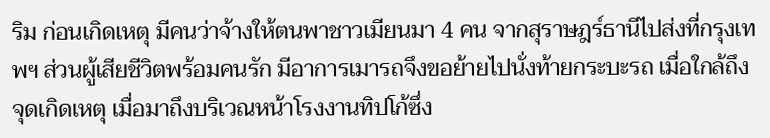ริม ก่อนเกิดเหตุ มีคนว่าจ้างให้ตนพาชาวเมียนมา 4 คน จากสุราษฎร์ธานีไปส่งที่กรุงเทพฯ ส่วนผู้เสียชีวิตพร้อมคนรัก มีอาการเมารถจึงขอย้ายไปนั่งท้ายกระบะรถ เมื่อใกล้ถึงจุดเกิดเหตุ เมื่อมาถึงบริเวณหน้าโรงงานทิปโก้ซึ่ง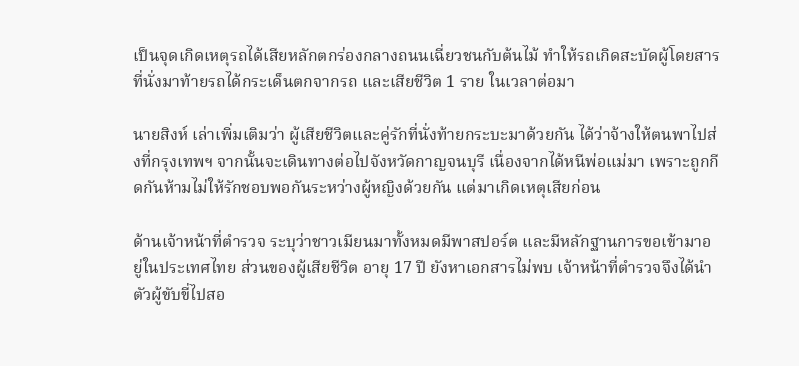เป็นจุดเกิดเหตุรถได้เสียหลักตกร่องกลางถนนเฉี่ยวชนกับต้นไม้ ทำให้รถเกิดสะบัดผู้โดยสารที่นั่งมาท้ายรถได้กระเด็นตกจากรถ และเสียชีวิต 1 ราย ในเวลาต่อมา

นายสิงห์ เล่าเพิ่มเติมว่า ผู้เสียชีวิตและคู่รักที่นั่งท้ายกระบะมาด้วยกัน ได้ว่าจ้างให้ตนพาไปส่งที่กรุงเทพฯ จากนั้นจะเดินทางต่อไปจังหวัดกาญจนบุรี เนื่องจากได้หนีพ่อแม่มา เพราะถูกกีดกันห้ามไม่ให้รักชอบพอกันระหว่างผู้หญิงด้วยกัน แต่มาเกิดเหตุเสียก่อน

ด้านเจ้าหน้าที่ตำรวจ ระบุว่าชาวเมียนมาทั้งหมดมีพาสปอร์ต และมีหลักฐานการขอเข้ามาอยู่ในประเทศไทย ส่วนของผู้เสียชีวิต อายุ 17 ปี ยังหาเอกสารไม่พบ เจ้าหน้าที่ตำรวจจึงได้นำตัวผู้ขับขี่ไปสอ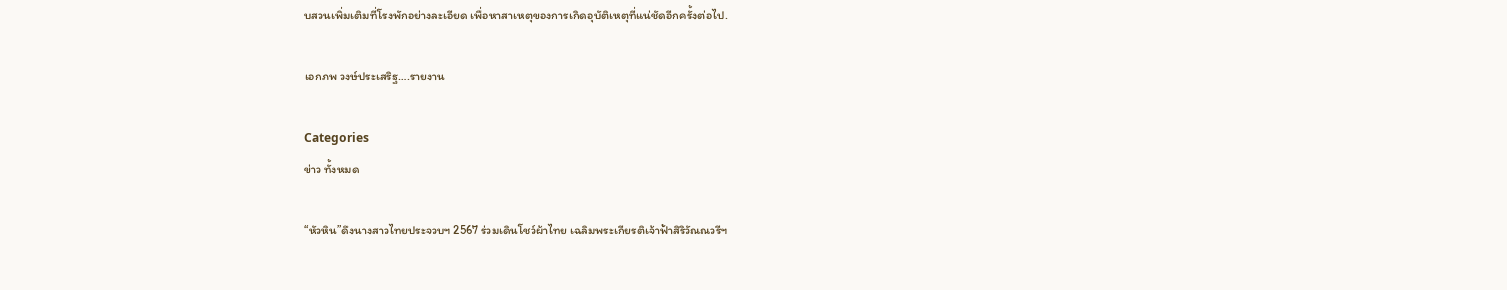บสวนเพิ่มเติมที่โรงพักอย่างละเอียด เพื่อหาสาเหตุของการเกิดอุบัติเหตุที่แน่ชัดอีกครั้งต่อไป.

เอกภพ วงษ์ประเสริฐ….รายงาน

Categories
ข่าว ทั้งหมด

“หัวหิน”ดึงนางสาวไทยประจวบฯ 2567 ร่วมเดินโชว์ผ้าไทย เฉลิมพระเกียรติเจ้าฟ้าสิริวัณณวรีฯ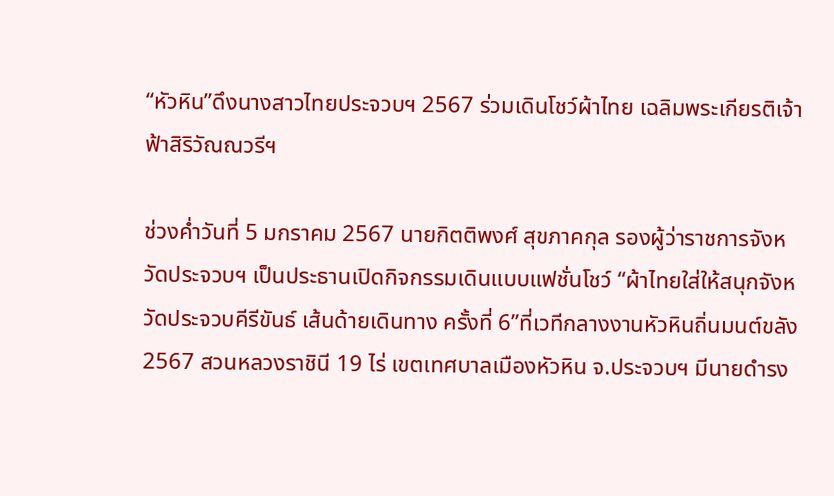“หัวหิน”ดึงนางสาวไทยประจวบฯ 2567 ร่วมเดินโชว์ผ้าไทย เฉลิมพระเกียรติเจ้าฟ้าสิริวัณณวรีฯ

ช่วงค่ำวันที่ 5 มกราคม 2567 นายกิตติพงศ์ สุขภาคกุล รองผู้ว่าราชการจังหวัดประจวบฯ เป็นประธานเปิดกิจกรรมเดินแบบแฟชั่นโชว์ “ผ้าไทยใส่ให้สนุกจังหวัดประจวบคีรีขันธ์ เส้นด้ายเดินทาง ครั้งที่ 6”ที่เวทีกลางงานหัวหินถิ่นมนต์ขลัง 2567 สวนหลวงราชินี 19 ไร่ เขตเทศบาลเมืองหัวหิน จ.ประจวบฯ มีนายดำรง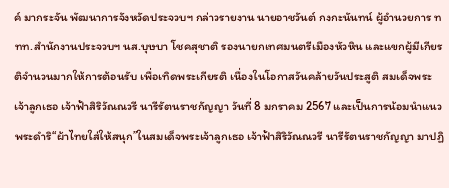ค์ มากระจัน พัฒนาการจังหวัดประจวบฯ กล่าวรายงาน นายอาชวันต์ กงกะนันทน์ ผู้อำนวยการ ททท.สำนักงานประจวบฯ นส.บุษบา โชคสุชาติ รองนายกเทศมนตรีเมืองหัวหิน และแขกผู้มีเกียรติจำนวนมากให้การต้อนรับ เพื่อเทิดพระเกียรติ เนื่องในโอกาสวันคล้ายวันประสูติ สมเด็จพระเจ้าลูกเธอ เจ้าฟ้าสิริวัณณวรี นารีรัตนราชกัญญา วันที่ 8 มกราคม 2567 และเป็นการน้อมนำแนวพระดำริ“ผ้าไทยใส่ให้สนุก”ในสมเด็จพระเจ้าลูกเธอ เจ้าฟ้าสิริวัณณวรี นารีรัตนราชกัญญา มาปฏิ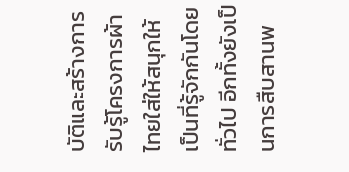บัติและสร้างการรับรู้โครงการผ้าไทยใส่ให้สนุกให้เป็นที่รู้จักกันโดยทั่วไป อีกทั้งยังเป็นการสืบสานพ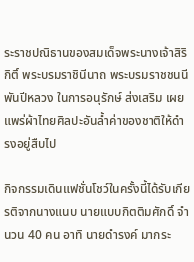ระราชปณิธานของสมเด็จพระนางเจ้าสิริกิติ์ พระบรมราชินีนาถ พระบรมราชชนนีพันปีหลวง ในการอนุรักษ์ ส่งเสริม เผยแพร่ผ้าไทยศิลปะอันล้ำค่าของชาติให้ดำรงอยู่สืบไป

กิจกรรมเดินแฟชั่นโชว์ในครั้งนี้ได้รับเกียรติจากนางแนบ นายแบบกิตติมศักดิ์ จำนวน 40 คน อาทิ นายดำรงค์ มากระ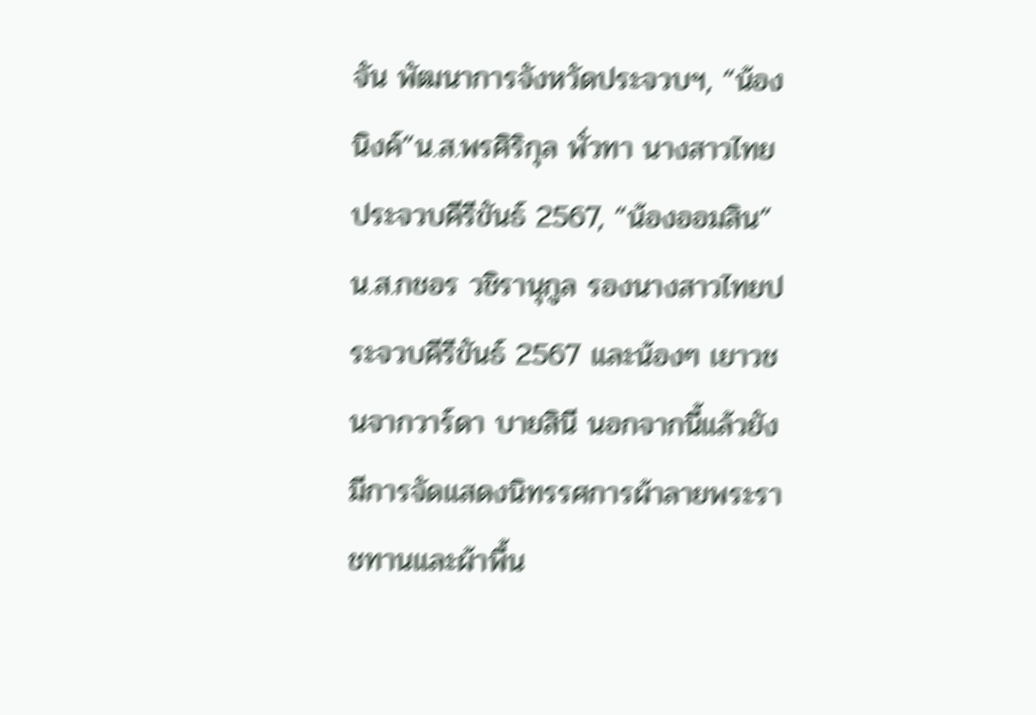จัน พัฒนาการจังหวัดประจวบฯ, “น้องนิงค์”น.ส.พรศิริกุล พั่วทา นางสาวไทยประจวบคีรีขันธ์ 2567, “น้องออมสิน”น.ส.กชอร วชิรานุกูล รองนางสาวไทยประจวบคีรีขันธ์ 2567 และน้องๆ เยาวชนจากวาร์ดา บายสินี นอกจากนี้แล้วยังมีการจัดแสดงนิทรรศการผ้าลายพระราชทานและผ้าพื้น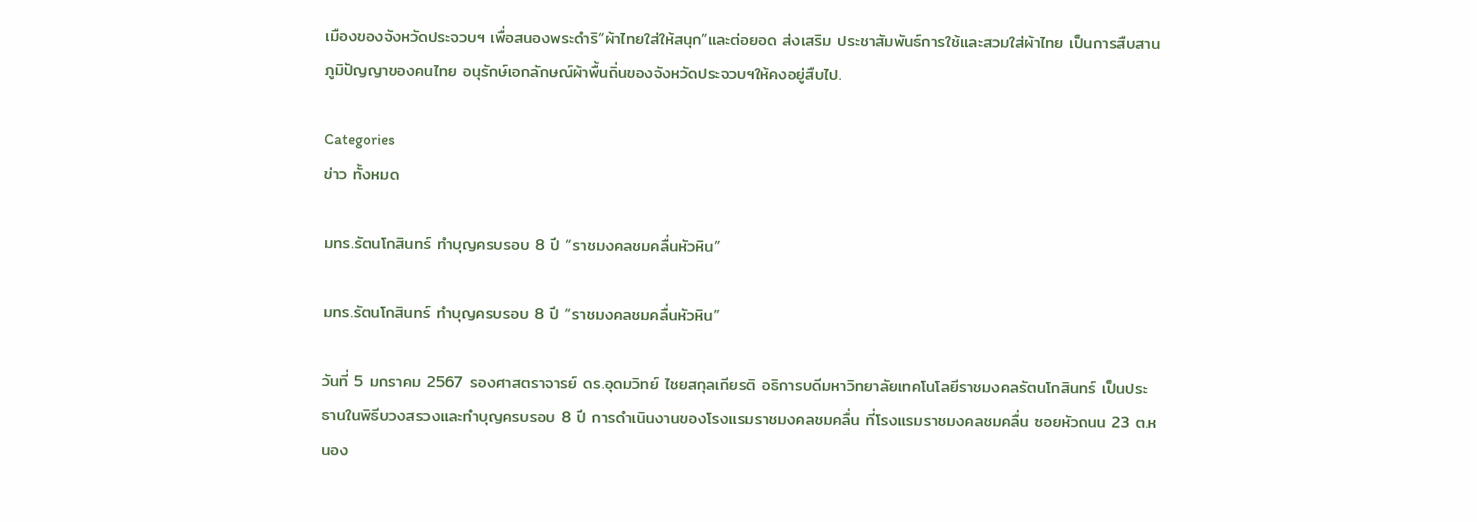เมืองของจังหวัดประจวบฯ เพื่อสนองพระดำริ“ผ้าไทยใส่ให้สนุก”และต่อยอด ส่งเสริม ประชาสัมพันธ์การใช้และสวมใส่ผ้าไทย เป็นการสืบสานภูมิปัญญาของคนไทย อนุรักษ์เอกลักษณ์ผ้าพื้นถิ่นของจังหวัดประจวบฯให้คงอยู่สืบไป.

Categories
ข่าว ทั้งหมด

มทร.รัตนโกสินทร์ ทำบุญครบรอบ 8 ปี “ราชมงคลชมคลื่นหัวหิน”

มทร.รัตนโกสินทร์ ทำบุญครบรอบ 8 ปี “ราชมงคลชมคลื่นหัวหิน”

วันที่ 5 มกราคม 2567 รองศาสตราจารย์ ดร.อุดมวิทย์ ไชยสกุลเกียรติ อธิการบดีมหาวิทยาลัยเทคโนโลยีราชมงคลรัตนโกสินทร์ เป็นประธานในพิธีบวงสรวงและทำบุญครบรอบ 8 ปี การดำเนินงานของโรงแรมราชมงคลชมคลื่น ที่โรงแรมราชมงคลชมคลื่น ซอยหัวถนน 23 ต.หนอง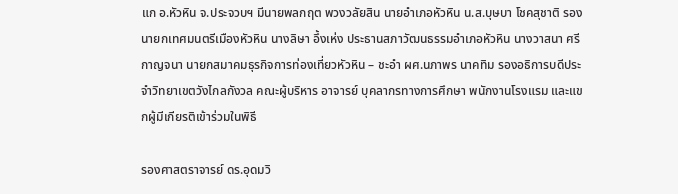แก อ.หัวหิน จ.ประจวบฯ มีนายพลกฤต พวงวลัยสิน นายอำเภอหัวหิน น.ส.บุษบา โชคสุชาติ รองนายกเทศมนตรีเมืองหัวหิน นางลิษา อึ้งเห่ง ประธานสภาวัฒนธรรมอำเภอหัวหิน นางวาสนา ศรีกาญจนา นายกสมาคมธุรกิจการท่องเที่ยวหัวหิน – ชะอำ ผศ.นภาพร นาคทิม รองอธิการบดีประจำวิทยาเขตวังไกลกังวล คณะผู้บริหาร อาจารย์ บุคลากรทางการศึกษา พนักงานโรงแรม และแขกผู้มีเกียรติเข้าร่วมในพิธี

รองศาสตราจารย์ ดร.อุดมวิ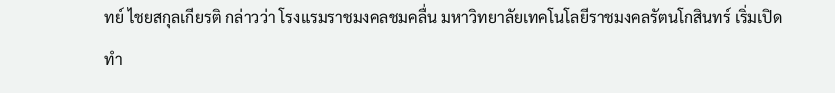ทย์ ไชยสกุลเกียรติ กล่าวว่า โรงแรมราชมงคลชมคลื่น มหาวิทยาลัยเทคโนโลยีราชมงคลรัตนโกสินทร์ เริ่มเปิดทำ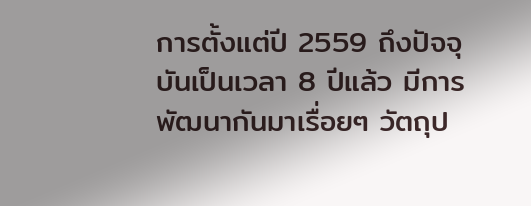การตั้งแต่ปี 2559 ถึงปัจจุบันเป็นเวลา 8 ปีแล้ว มีการพัฒนากันมาเรื่อยๆ วัตถุป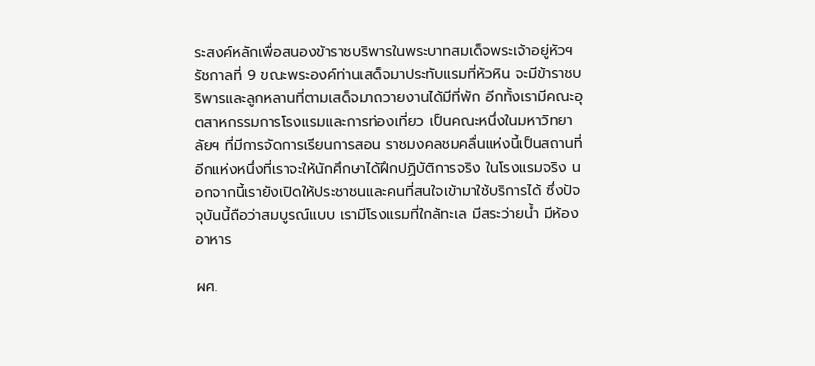ระสงค์หลักเพื่อสนองข้าราชบริพารในพระบาทสมเด็จพระเจ้าอยู่หัวฯ รัชกาลที่ 9 ขณะพระองค์ท่านเสด็จมาประทับแรมที่หัวหิน จะมีข้าราชบริพารและลูกหลานที่ตามเสด็จมาถวายงานได้มีที่พัก อีกทั้งเรามีคณะอุตสาหกรรมการโรงแรมและการท่องเที่ยว เป็นคณะหนึ่งในมหาวิทยาลัยฯ ที่มีการจัดการเรียนการสอน ราชมงคลชมคลื่นแห่งนี้เป็นสถานที่อีกแห่งหนึ่งที่เราจะให้นักศึกษาได้ฝึกปฏิบัติการจริง ในโรงแรมจริง นอกจากนี้เรายังเปิดให้ประชาชนและคนที่สนใจเข้ามาใช้บริการได้ ซึ่งปัจจุบันนี้ถือว่าสมบูรณ์แบบ เรามีโรงแรมที่ใกล้ทะเล มีสระว่ายน้ำ มีห้องอาหาร

ผศ.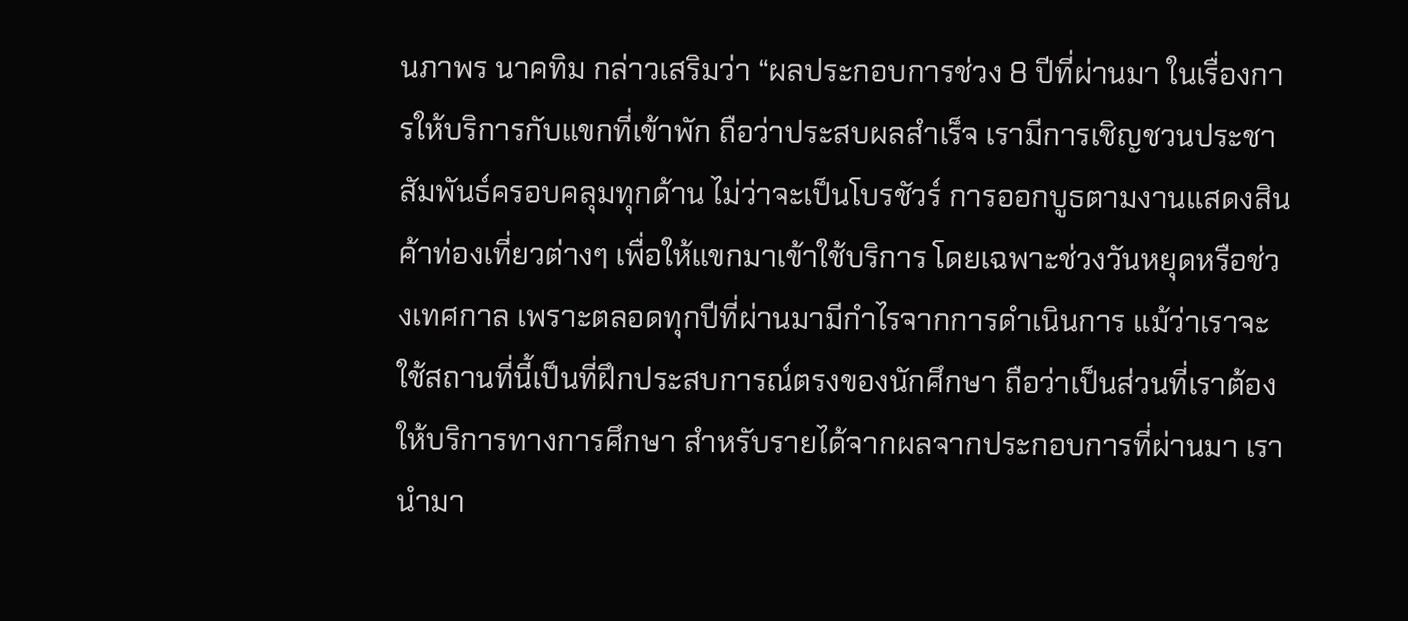นภาพร นาคทิม กล่าวเสริมว่า “ผลประกอบการช่วง 8 ปีที่ผ่านมา ในเรื่องการให้บริการกับแขกที่เข้าพัก ถือว่าประสบผลสำเร็จ เรามีการเชิญชวนประชาสัมพันธ์ครอบคลุมทุกด้าน ไม่ว่าจะเป็นโบรชัวร์ การออกบูธตามงานแสดงสินค้าท่องเที่ยวต่างๆ เพื่อให้แขกมาเข้าใช้บริการ โดยเฉพาะช่วงวันหยุดหรือช่วงเทศกาล เพราะตลอดทุกปีที่ผ่านมามีกำไรจากการดำเนินการ แม้ว่าเราจะใช้สถานที่นี้เป็นที่ฝึกประสบการณ์ตรงของนักศึกษา ถือว่าเป็นส่วนที่เราต้องให้บริการทางการศึกษา สำหรับรายได้จากผลจากประกอบการที่ผ่านมา เรานำมา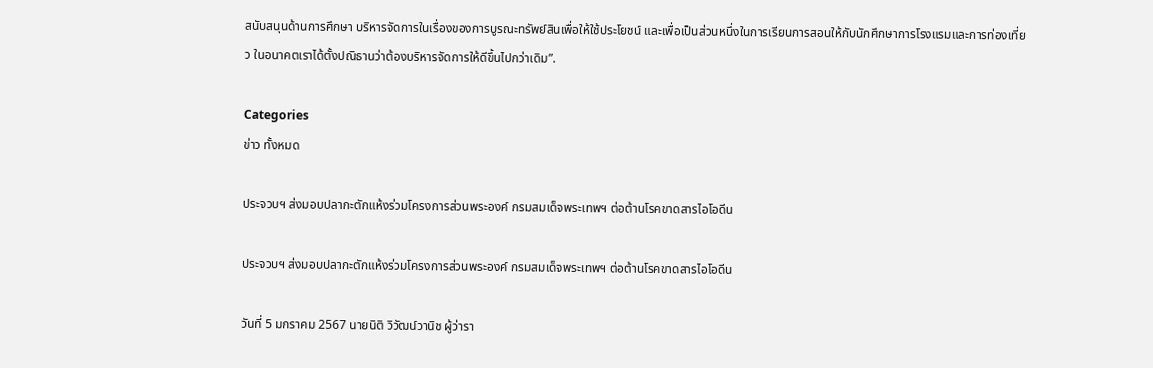สนับสนุนด้านการศึกษา บริหารจัดการในเรื่องของการบูรณะทรัพย์สินเพื่อให้ใช้ประโยชน์ และเพื่อเป็นส่วนหนึ่งในการเรียนการสอนให้กับนักศึกษาการโรงแรมและการท่องเที่ยว ในอนาคตเราได้ตั้งปณิธานว่าต้องบริหารจัดการให้ดีขึ้นไปกว่าเดิม”.

Categories
ข่าว ทั้งหมด

ประจวบฯ ส่งมอบปลากะตักแห้งร่วมโครงการส่วนพระองค์ กรมสมเด็จพระเทพฯ ต่อต้านโรคขาดสารไอโอดีน

ประจวบฯ ส่งมอบปลากะตักแห้งร่วมโครงการส่วนพระองค์ กรมสมเด็จพระเทพฯ ต่อต้านโรคขาดสารไอโอดีน

วันที่ 5 มกราคม 2567 นายนิติ วิวัฒน์วานิช ผู้ว่ารา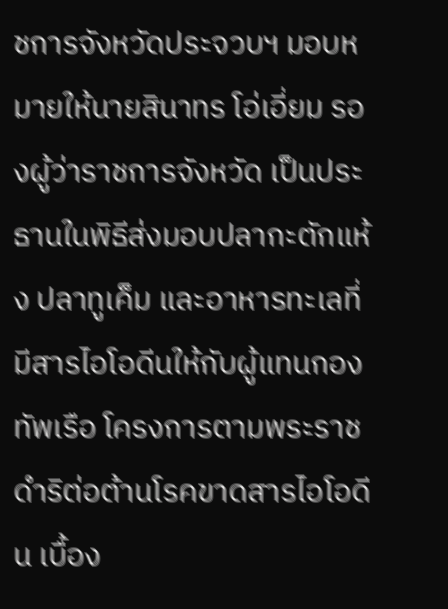ชการจังหวัดประจวบฯ มอบหมายให้นายสินาทร โอ่เอี่ยม รองผู้ว่าราชการจังหวัด เป็นประธานในพิธีส่งมอบปลากะตักแห้ง ปลาทูเค็ม และอาหารทะเลที่มีสารไอโอดีนให้กับผู้แทนกองทัพเรือ โครงการตามพระราชดำริต่อต้านโรคขาดสารไอโอดีน เบื้อง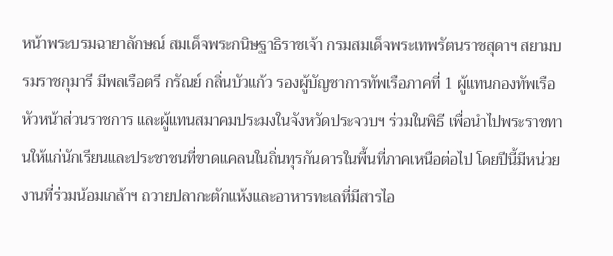หน้าพระบรมฉายาลักษณ์ สมเด็จพระกนิษฐาธิราชเจ้า กรมสมเด็จพระเทพรัตนราชสุดาฯ สยามบรมราชกุมารี มีพลเรือตรี กรัณย์ กลิ่นบัวแก้ว รองผู้บัญชาการทัพเรือภาคที่ 1 ผู้แทนกองทัพเรือ หัวหน้าส่วนราชการ และผู้แทนสมาคมประมงในจังหวัดประจวบฯ ร่วมในพิธี เพื่อนำไปพระราชทานให้แก่นักเรียนและประชาชนที่ขาดแคลนในถิ่นทุรกันดารในพื้นที่ภาคเหนือต่อไป โดยปีนี้มีหน่วยงานที่ร่วมน้อมเกล้าฯ ถวายปลากะตักแห้งและอาหารทะเลที่มีสารไอ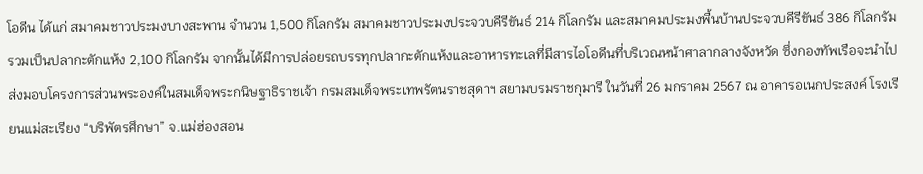โอดีน ได้แก่ สมาคมชาวประมงบางสะพาน จำนวน 1,500 กิโลกรัม สมาคมชาวประมงประจวบคีรีขันธ์ 214 กิโลกรัม และสมาคมประมงพื้นบ้านประจวบคีรีขันธ์ 386 กิโลกรัม รวมเป็นปลากะตักแห้ง 2,100 กิโลกรัม จากนั้นได้มีการปล่อยรถบรรทุกปลากะตักแห้งและอาหารทะเลที่มีสารไอโอดีนที่บริเวณหน้าศาลากลางจังหวัด ซึ่งกองทัพเรือจะนำไปส่งมอบโครงการส่วนพระองค์ในสมเด็จพระกนิษฐาธิราชเจ้า กรมสมเด็จพระเทพรัตนราชสุดาฯ สยามบรมราชกุมารี ในวันที่ 26 มกราคม 2567 ณ อาคารอเนกประสงค์ โรงเรียนแม่สะเรียง “บริพัตรศึกษา” จ.แม่ฮ่องสอน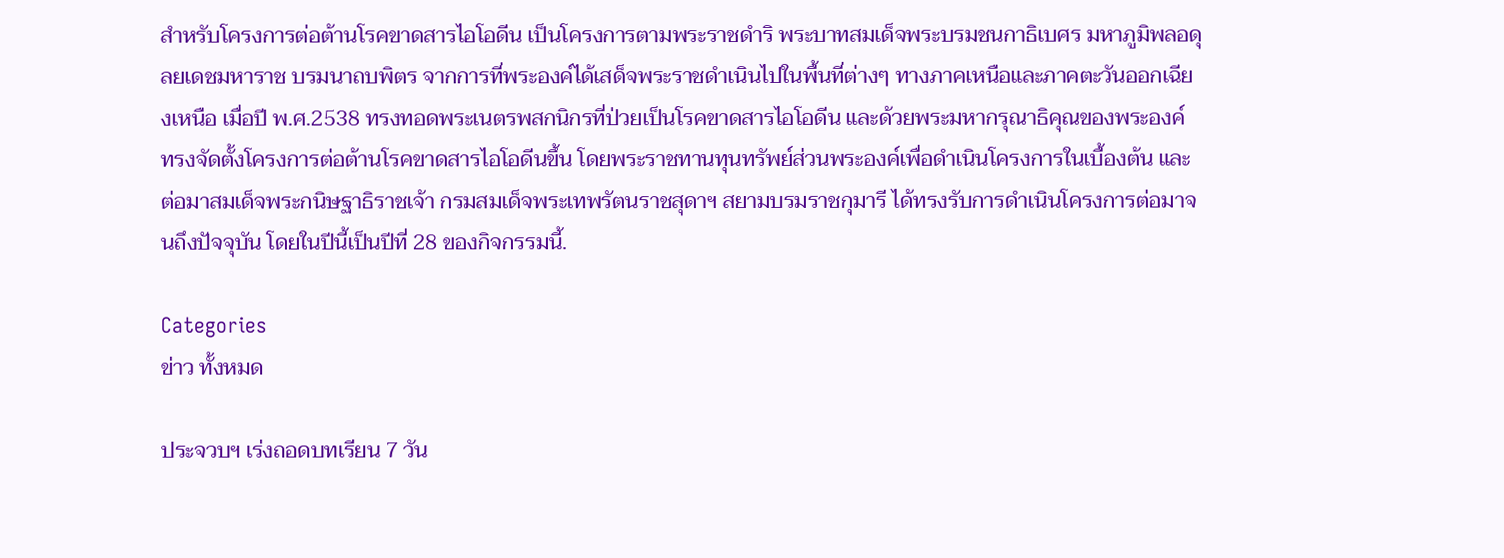สำหรับโครงการต่อต้านโรคขาดสารไอโอดีน เป็นโครงการตามพระราชดำริ พระบาทสมเด็จพระบรมชนกาธิเบศร มหาภูมิพลอดุลยเดชมหาราช บรมนาถบพิตร จากการที่พระองค์ได้เสด็จพระราชดำเนินไปในพื้นที่ต่างๆ ทางภาคเหนือและภาคตะวันออกเฉียงเหนือ เมื่อปี พ.ศ.2538 ทรงทอดพระเนตรพสกนิกรที่ป่วยเป็นโรคขาดสารไอโอดีน และด้วยพระมหากรุณาธิคุณของพระองค์ ทรงจัดตั้งโครงการต่อต้านโรคขาดสารไอโอดีนขึ้น โดยพระราชทานทุนทรัพย์ส่วนพระองค์เพื่อดำเนินโครงการในเบื้องต้น และต่อมาสมเด็จพระกนิษฐาธิราชเจ้า กรมสมเด็จพระเทพรัตนราชสุดาฯ สยามบรมราชกุมารี ได้ทรงรับการดำเนินโครงการต่อมาจนถึงปัจจุบัน โดยในปีนี้เป็นปีที่ 28 ของกิจกรรมนี้.

Categories
ข่าว ทั้งหมด

ประจวบฯ เร่งถอดบทเรียน 7 วัน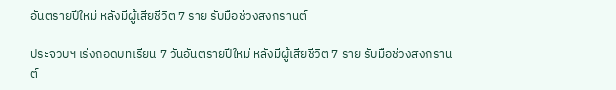อันตรายปีใหม่ หลังมีผู้เสียชีวิต 7 ราย รับมือช่วงสงกรานต์

ประจวบฯ เร่งถอดบทเรียน 7 วันอันตรายปีใหม่ หลังมีผู้เสียชีวิต 7 ราย รับมือช่วงสงกรานต์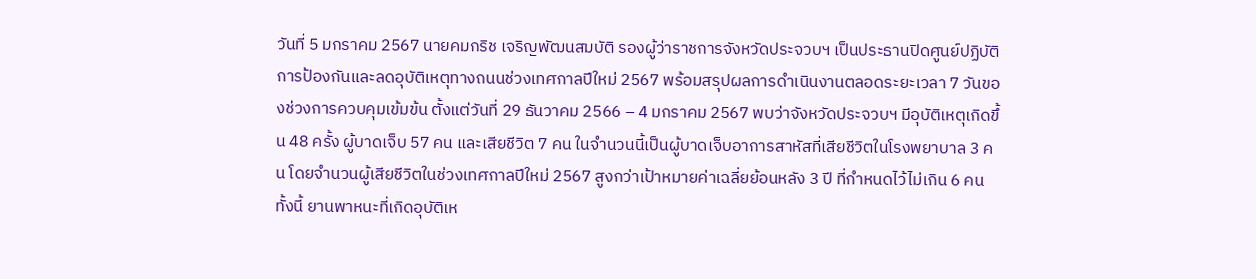วันที่ 5 มกราคม 2567 นายคมกริช เจริญพัฒนสมบัติ รองผู้ว่าราชการจังหวัดประจวบฯ เป็นประธานปิดศูนย์ปฏิบัติการป้องกันและลดอุบัติเหตุทางถนนช่วงเทศกาลปีใหม่ 2567 พร้อมสรุปผลการดำเนินงานตลอดระยะเวลา 7 วันของช่วงการควบคุมเข้มข้น ตั้งแต่วันที่ 29 ธันวาคม 2566 – 4 มกราคม 2567 พบว่าจังหวัดประจวบฯ มีอุบัติเหตุเกิดขึ้น 48 ครั้ง ผู้บาดเจ็บ 57 คน และเสียชีวิต 7 คน ในจำนวนนี้เป็นผู้บาดเจ็บอาการสาหัสที่เสียชีวิตในโรงพยาบาล 3 คน โดยจำนวนผู้เสียชีวิตในช่วงเทศกาลปีใหม่ 2567 สูงกว่าเป้าหมายค่าเฉลี่ยย้อนหลัง 3 ปี ที่กำหนดไว้ไม่เกิน 6 คน ทั้งนี้ ยานพาหนะที่เกิดอุบัติเห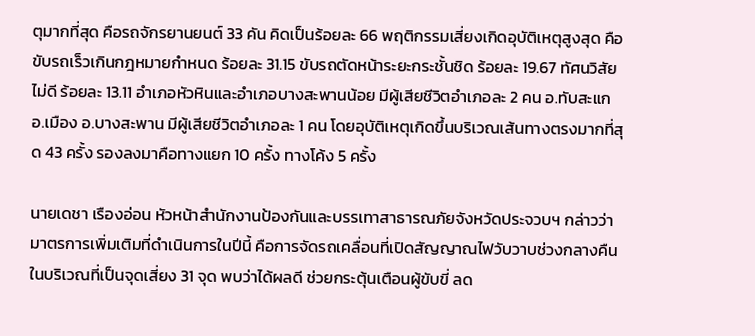ตุมากที่สุด คือรถจักรยานยนต์ 33 คัน คิดเป็นร้อยละ 66 พฤติกรรมเสี่ยงเกิดอุบัติเหตุสูงสุด คือขับรถเร็วเกินกฎหมายกำหนด ร้อยละ 31.15 ขับรถตัดหน้าระยะกระชั้นชิด ร้อยละ 19.67 ทัศนวิสัยไม่ดี ร้อยละ 13.11 อำเภอหัวหินและอำเภอบางสะพานน้อย มีผู้เสียชีวิตอำเภอละ 2 คน อ.ทับสะแก อ.เมือง อ.บางสะพาน มีผู้เสียชีวิตอำเภอละ 1 คน โดยอุบัติเหตุเกิดขึ้นบริเวณเส้นทางตรงมากที่สุด 43 ครั้ง รองลงมาคือทางแยก 10 ครั้ง ทางโค้ง 5 ครั้ง

นายเดชา เรืองอ่อน หัวหน้าสำนักงานป้องกันและบรรเทาสาธารณภัยจังหวัดประจวบฯ กล่าวว่า มาตรการเพิ่มเติมที่ดำเนินการในปีนี้ คือการจัดรถเคลื่อนที่เปิดสัญญาณไฟวับวาบช่วงกลางคืนในบริเวณที่เป็นจุดเสี่ยง 31 จุด พบว่าได้ผลดี ช่วยกระตุ้นเตือนผู้ขับขี่ ลด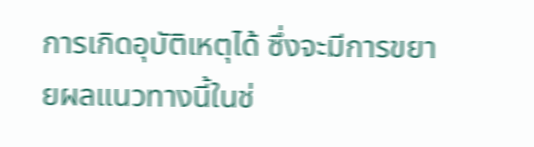การเกิดอุบัติเหตุได้ ซึ่งจะมีการขยายผลแนวทางนี้ในช่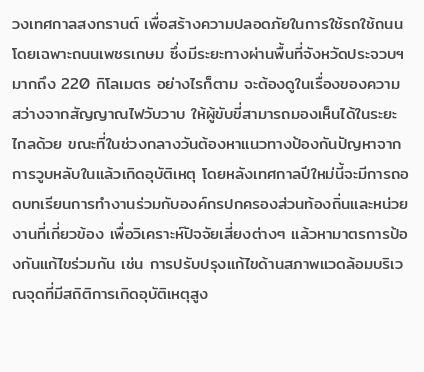วงเทศกาลสงกรานต์ เพื่อสร้างความปลอดภัยในการใช้รถใช้ถนน โดยเฉพาะถนนเพชรเกษม ซึ่งมีระยะทางผ่านพื้นที่จังหวัดประจวบฯ มากถึง 220 กิโลเมตร อย่างไรก็ตาม จะต้องดูในเรื่องของความสว่างจากสัญญาณไฟวับวาบ ให้ผู้ขับขี่สามารถมองเห็นได้ในระยะไกลด้วย ขณะที่ในช่วงกลางวันต้องหาแนวทางป้องกันปัญหาจากการวูบหลับในแล้วเกิดอุบัติเหตุ โดยหลังเทศกาลปีใหม่นี้จะมีการถอดบทเรียนการทำงานร่วมกับองค์กรปกครองส่วนท้องถิ่นและหน่วยงานที่เกี่ยวข้อง เพื่อวิเคราะห์ปัจจัยเสี่ยงต่างๆ แล้วหามาตรการป้องกันแก้ไขร่วมกัน เช่น การปรับปรุงแก้ไขด้านสภาพแวดล้อมบริเวณจุดที่มีสถิติการเกิดอุบัติเหตุสูง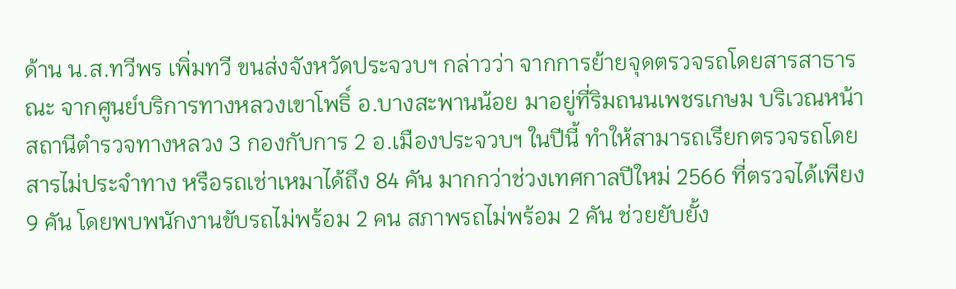ด้าน น.ส.ทวีพร เพิ่มทวี ขนส่งจังหวัดประจวบฯ กล่าวว่า จากการย้ายจุดตรวจรถโดยสารสาธารณะ จากศูนย์บริการทางหลวงเขาโพธิ์ อ.บางสะพานน้อย มาอยู่ที่ริมถนนเพชรเกษม บริเวณหน้าสถานีตำรวจทางหลวง 3 กองกับการ 2 อ.เมืองประจวบฯ ในปีนี้ ทำให้สามารถเรียกตรวจรถโดยสารไม่ประจำทาง หรือรถเช่าเหมาได้ถึง 84 คัน มากกว่าช่วงเทศกาลปีใหม่ 2566 ที่ตรวจได้เพียง 9 คัน โดยพบพนักงานขับรถไม่พร้อม 2 คน สภาพรถไม่พร้อม 2 คัน ช่วยยับยั้ง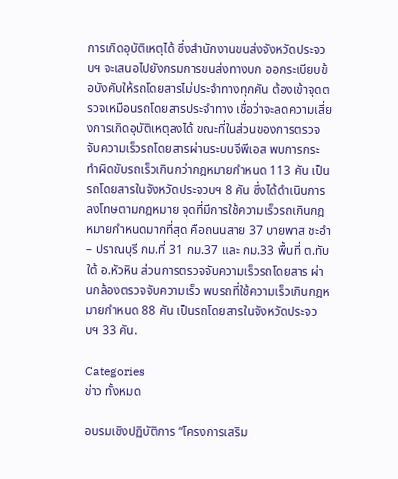การเกิดอุบัติเหตุได้ ซึ่งสำนักงานขนส่งจังหวัดประจวบฯ จะเสนอไปยังกรมการขนส่งทางบก ออกระเบียบข้อบังคับให้รถโดยสารไม่ประจำทางทุกคัน ต้องเข้าจุดตรวจเหมือนรถโดยสารประจำทาง เชื่อว่าจะลดความเสี่ยงการเกิดอุบัติเหตุลงได้ ขณะที่ในส่วนของการตรวจจับความเร็วรถโดยสารผ่านระบบจีพีเอส พบการกระทำผิดขับรถเร็วเกินกว่ากฎหมายกำหนด 113 คัน เป็นรถโดยสารในจังหวัดประจวบฯ 8 คัน ซึ่งได้ดำเนินการลงโทษตามกฎหมาย จุดที่มีการใช้ความเร็วรถเกินกฎหมายกำหนดมากที่สุด คือถนนสาย 37 บายพาส ชะอำ – ปราณบุรี กม.ที่ 31 กม.37 และ กม.33 พื้นที่ ต.ทับใต้ อ.หัวหิน ส่วนการตรวจจับความเร็วรถโดยสาร ผ่านกล้องตรวจจับความเร็ว พบรถที่ใช้ความเร็วเกินกฎหมายกำหนด 88 คัน เป็นรถโดยสารในจังหวัดประจวบฯ 33 คัน.

Categories
ข่าว ทั้งหมด

อบรมเชิงปฏิบัติการ “โครงการเสริม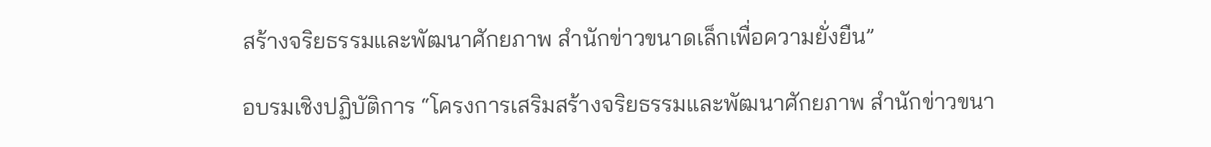สร้างจริยธรรมและพัฒนาศักยภาพ สำนักข่าวขนาดเล็กเพื่อความยั่งยืน”

อบรมเชิงปฏิบัติการ “โครงการเสริมสร้างจริยธรรมและพัฒนาศักยภาพ สำนักข่าวขนา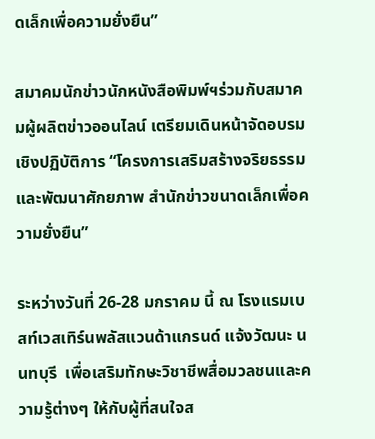ดเล็กเพื่อความยั่งยืน”

สมาคมนักข่าวนักหนังสือพิมพ์ฯร่วมกับสมาคมผู้ผลิตข่าวออนไลน์ เตรียมเดินหน้าจัดอบรมเชิงปฏิบัติการ “โครงการเสริมสร้างจริยธรรมและพัฒนาศักยภาพ สำนักข่าวขนาดเล็กเพื่อความยั่งยืน”

ระหว่างวันที่ 26-28 มกราคม นี้ ณ โรงแรมเบสท์เวสเทิร์นพลัสแวนด้าแกรนด์ แจ้งวัฒนะ นนทบุรี  เพื่อเสริมทักษะวิชาชีพสื่อมวลชนและความรู้ต่างๆ ให้กับผู้ที่สนใจส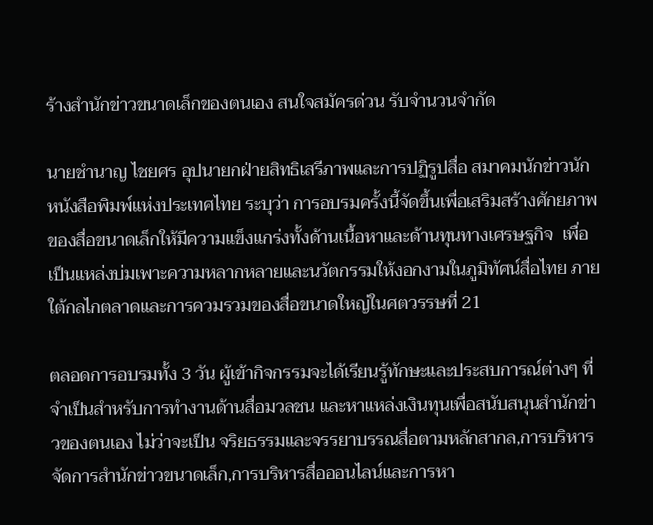ร้างสำนักข่าวขนาดเล็กของตนเอง สนใจสมัครด่วน รับจำนวนจำกัด

นายชำนาญ ไชยศร อุปนายกฝ่ายสิทธิเสรีภาพและการปฏิรูปสื่อ สมาคมนักข่าวนักหนังสือพิมพ์แห่งประเทศไทย ระบุว่า การอบรมครั้งนี้จัดขึ้นเพื่อเสริมสร้างศักยภาพของสื่อขนาดเล็กให้มีความแข็งแกร่งทั้งด้านเนื้อหาและด้านทุนทางเศรษฐกิจ  เพื่อเป็นแหล่งบ่มเพาะความหลากหลายและนวัตกรรมให้งอกงามในภูมิทัศน์สื่อไทย ภายใต้กลไกตลาดและการควมรวมของสื่อขนาดใหญ่ในศตวรรษที่ 21

ตลอดการอบรมทั้ง 3 วัน ผู้เข้ากิจกรรมจะได้เรียนรู้ทักษะและประสบการณ์ต่างๆ ที่จำเป็นสำหรับการทำงานด้านสื่อมวลชน และหาแหล่งเงินทุนเพื่อสนับสนุนสำนักข่าวของตนเอง ไม่ว่าจะเป็น จริยธรรมและจรรยาบรรณสื่อตามหลักสากล,การบริหารจัดการสำนักข่าวขนาดเล็ก,การบริหารสื่อออนไลน์และการหา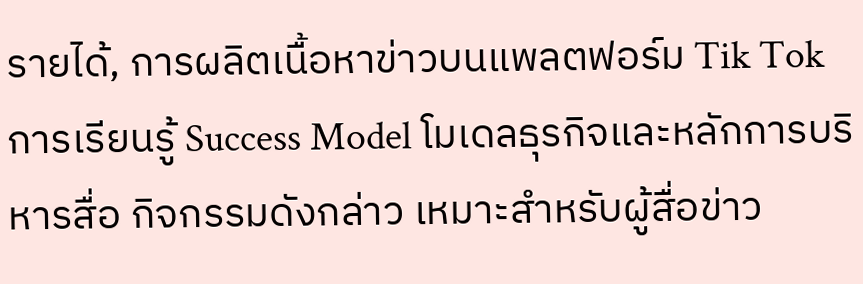รายได้, การผลิตเนื้อหาข่าวบนแพลตฟอร์ม Tik Tok การเรียนรู้ Success Model โมเดลธุรกิจและหลักการบริหารสื่อ กิจกรรมดังกล่าว เหมาะสำหรับผู้สื่อข่าว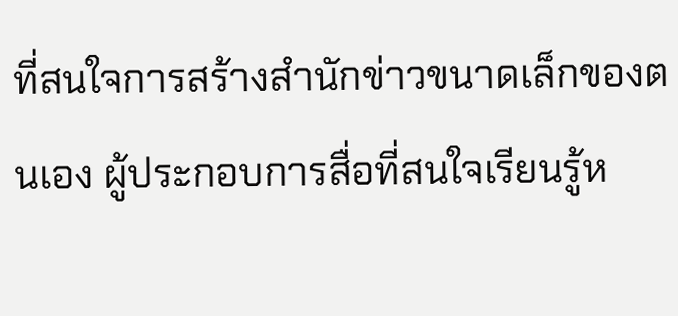ที่สนใจการสร้างสำนักข่าวขนาดเล็กของตนเอง ผู้ประกอบการสื่อที่สนใจเรียนรู้ห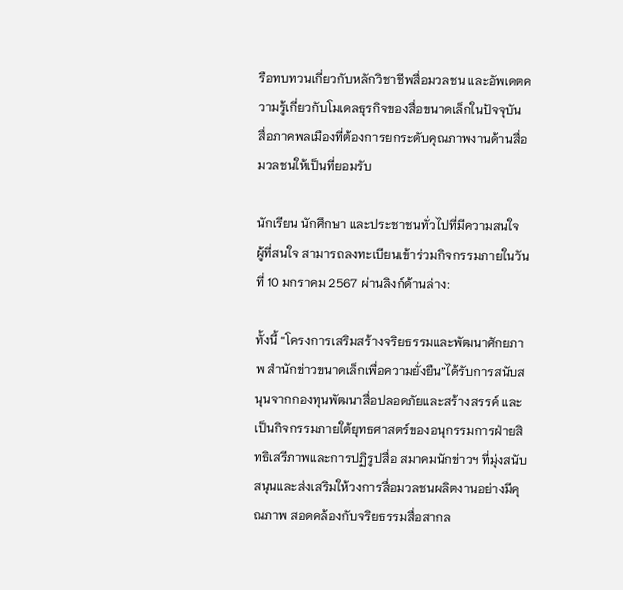รือทบทวนเกี่ยวกับหลักวิชาชีพสื่อมวลชน และอัพเดตความรู้เกี่ยวกับโมเดลธุรกิจของสื่อขนาดเล็กในปัจจุบัน สื่อภาคพลเมืองที่ต้องการยกระดับคุณภาพงานด้านสื่อมวลชนให้เป็นที่ยอมรับ

นักเรียน นักศึกษา และประชาชนทั่วไปที่มีความสนใจ ผู้ที่สนใจ สามารถลงทะเบียนเข้าร่วมกิจกรรมภายในวันที่ 10 มกราคม 2567 ผ่านลิงก์ด้านล่าง:

ทั้งนี้ “โครงการเสริมสร้างจริยธรรมและพัฒนาศักยภาพ สำนักข่าวขนาดเล็กเพื่อความยั่งยืน”ได้รับการสนับสนุนจากกองทุนพัฒนาสื่อปลอดภัยและสร้างสรรค์ และเป็นกิจกรรมภายใต้ยุทธศาสตร์ของอนุกรรมการฝ่ายสิทธิเสรีภาพและการปฏิรูปสื่อ สมาคมนักข่าวฯ ที่มุ่งสนับสนุนและส่งเสริมให้วงการสื่อมวลชนผลิตงานอย่างมีคุณภาพ สอดคล้องกับจริยธรรมสื่อสากล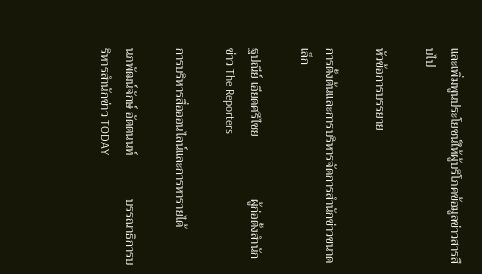และเพิ่มพูนประโยชน์ให้ผู้บริโภคข้อมูลข่าวสารสืบไป

หัวข้อการบรรยาย

การตั้งต้นและการบริหารจัดการสำนักข่าวขนาดเล็ก

ฐปณีย์ เอียดศรีไชย                    ผู้ก่อตั้งสำนักข่าว The Reporters

การบริหารสื่อออนไลน์และการหารายได้

นภพัฒน์จักษ์ อัตตนนท์              บรรณาธิการบริหารสำนักข่าว TODAY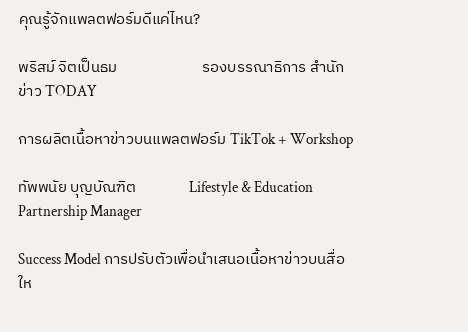คุณรู้จักแพลตฟอร์มดีแค่ไหน?

พริสม์ จิตเป็นธม                        รองบรรณาธิการ สำนักข่าว TODAY

การผลิตเนื้อหาข่าวบนแพลตฟอร์ม TikTok + Workshop

ทัพพนัย บุญบัณฑิต               Lifestyle & Education Partnership Manager

Success Model การปรับตัวเพื่อนำเสนอเนื้อหาข่าวบนสื่อให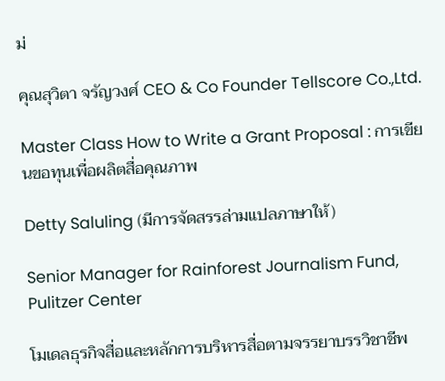ม่

คุณสุวิตา จรัญวงศ์ CEO & Co Founder Tellscore Co.,Ltd.

Master Class How to Write a Grant Proposal : การเขียนขอทุนเพื่อผลิตสื่อคุณภาพ

Detty Saluling (มีการจัดสรรล่ามแปลภาษาให้)

Senior Manager for Rainforest Journalism Fund, Pulitzer Center

โมเดลธุรกิจสื่อและหลักการบริหารสื่อตามจรรยาบรรวิชาชีพ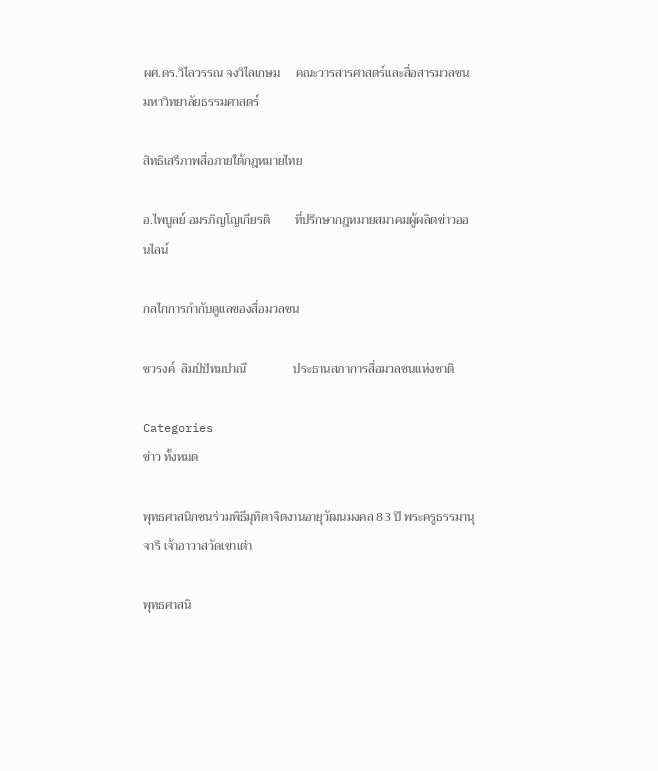ผศ.ดร.วิไลวรรณ จงวิไลเกษม     คณะวารสารศาสตร์และสื่อสารมวลชน มหาวิทยาลัยธรรมศาสตร์

สิทธิเสรีภาพสื่อภายใต้กฎหมายไทย

อ.ไพบูลย์ อมรภิญโญเกียรติ        ที่ปรึกษากฎหมายสมาคมผู้ผลิตข่าวออนไลน์

กลไกการกำกับดูแลของสื่อมวลชน

ชวรงค์  ลิมป์ปัทมปาณี               ประธานสภาการสื่อมวลชนแห่งชาติ

Categories
ข่าว ทั้งหมด

พุทธศาสนิกชนร่วมพิธีมุทิตาจิตงานอายุวัฒนมงคล 83 ปี พระครูธรรมานุจารี เจ้าอาวาสวัดเขาเต่า

พุทธศาสนิ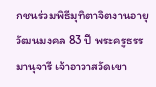กชนร่วมพิธีมุทิตาจิตงานอายุวัฒนมงคล 83 ปี พระครูธรรมานุจารี เจ้าอาวาสวัดเขา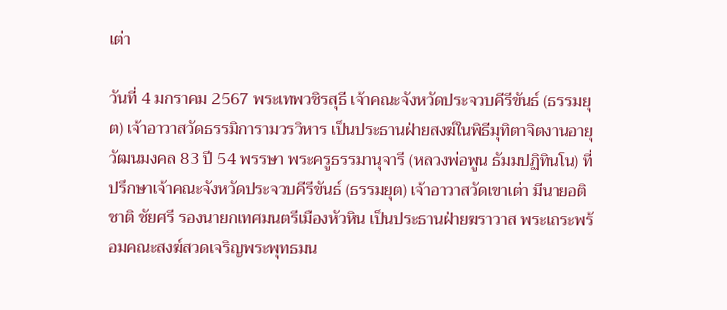เต่า

วันที่ 4 มกราคม 2567 พระเทพวชิรสุธี เจ้าคณะจังหวัดประจวบคีรีขันธ์ (ธรรมยุต) เจ้าอาวาสวัดธรรมิการามวรวิหาร เป็นประธานฝ่ายสงฆ์ในพิธีมุทิตาจิตงานอายุวัฒนมงคล 83 ปี 54 พรรษา พระครูธรรมานุจารี (หลวงพ่อพูน ธัมมปฏิทินโน) ที่ปรึกษาเจ้าคณะจังหวัดประจวบคีรีขันธ์ (ธรรมยุต) เจ้าอาวาสวัดเขาเต่า มีนายอติชาติ ชัยศรี รองนายกเทศมนตรีเมืองหัวหิน เป็นประธานฝ่ายฆราวาส พระเถระพร้อมคณะสงฆ์สวดเจริญพระพุทธมน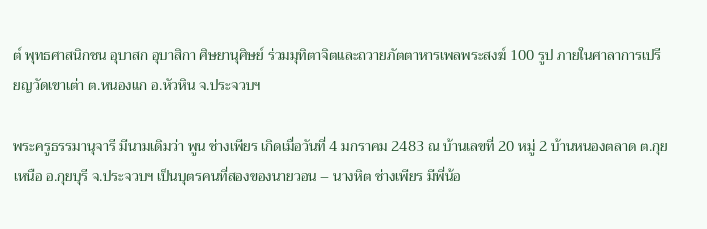ต์ พุทธศาสนิกชน อุบาสก อุบาสิกา ศิษยานุศิษย์ ร่วมมุทิตาจิตและถวายภัตตาหารเพลพระสงฆ์ 100 รูป ภายในศาลาการเปรียญวัดเขาเต่า ต.หนองแก อ.หัวหิน จ.ประจวบฯ

พระครูธรรมานุจารี มีนามเดิมว่า พูน ช่างเพียร เกิดเมื่อวันที่ 4 มกราคม 2483 ณ บ้านเลขที่ 20 หมู่ 2 บ้านหนองตลาด ต.กุยเหนือ อ.กุยบุรี จ.ประจวบฯ เป็นบุตรคนที่สองของนายวอน – นางหิต ช่างเพียร มีพี่น้อ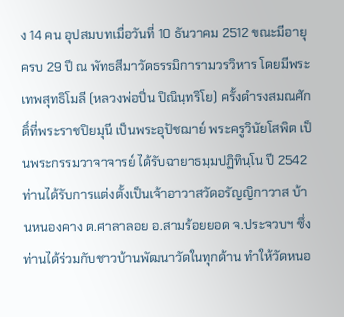ง 14 คน อุปสมบทเมื่อวันที่ 10 ธันวาคม 2512 ขณะมีอายุครบ 29 ปี ณ พัทธสีมาวัดธรรมิการามวรวิหาร โดยมีพระเทพสุทธิโมลี (หลวงพ่อปิ่น ปิณินฺทริโย) ครั้งดำรงสมณศักดิ์ที่พระราชปิยมุนี เป็นพระอุปัชฌาย์ พระครูวินัยโสพิต เป็นพระกรรมวาจาจารย์ ได้รับฉายาธมฺมปฏิทินฺโน ปี 2542 ท่านได้รับการแต่งตั้งเป็นเจ้าอาวาสวัดอรัญญิกาวาส บ้านหนองคาง ต.ศาลาลอย อ.สามร้อยยอด จ.ประจวบฯ ซึ่งท่านได้ร่วมกับชาวบ้านพัฒนาวัดในทุกด้าน ทำให้วัดหนอ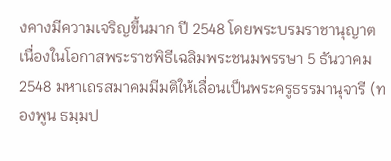งคางมีความเจริญขึ้นมาก ปี 2548 โดยพระบรมราชานุญาต เนื่องในโอกาสพระราชพิธีเฉลิมพระชนมพรรษา 5 ธันวาคม 2548 มหาเถรสมาคมมีมติให้เลื่อนเป็นพระครูธรรมานุจารี (ทองพูน ธมฺมป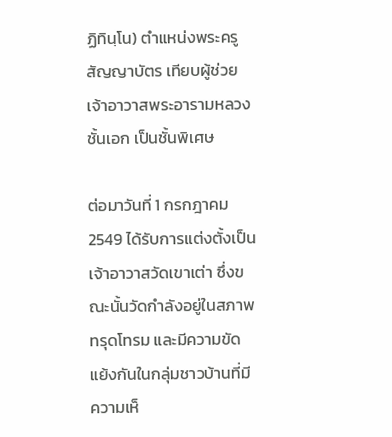ฏิทินฺโน) ตำแหน่งพระครูสัญญาบัตร เทียบผู้ช่วยเจ้าอาวาสพระอารามหลวงชั้นเอก เป็นชั้นพิเศษ

ต่อมาวันที่ 1 กรกฎาคม 2549 ได้รับการแต่งตั้งเป็นเจ้าอาวาสวัดเขาเต่า ซึ่งขณะนั้นวัดกำลังอยู่ในสภาพทรุดโทรม และมีความขัดแย้งกันในกลุ่มชาวบ้านที่มีความเห็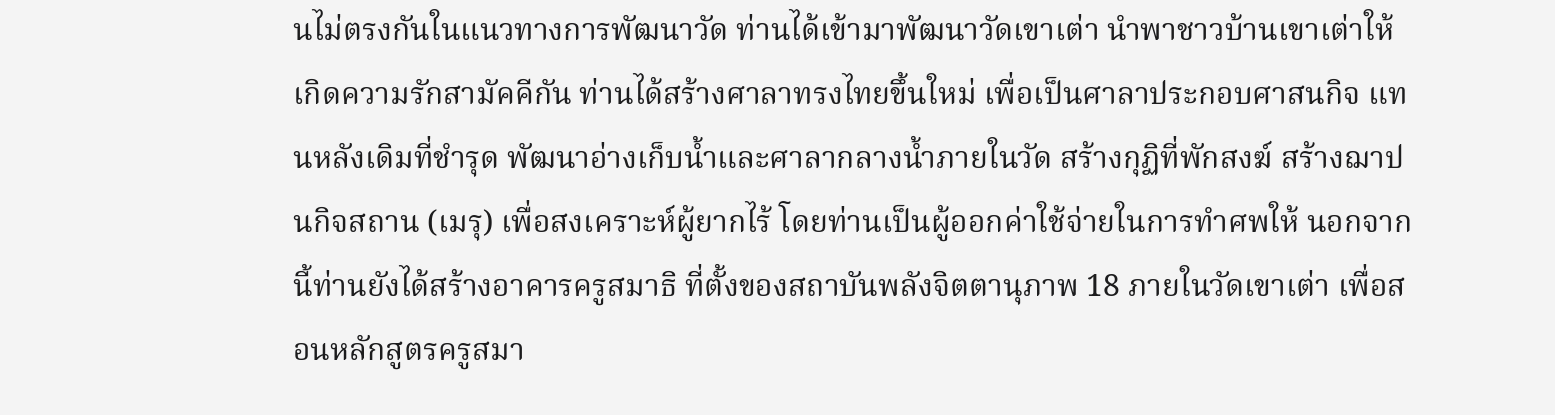นไม่ตรงกันในแนวทางการพัฒนาวัด ท่านได้เข้ามาพัฒนาวัดเขาเต่า นำพาชาวบ้านเขาเต่าให้เกิดความรักสามัคคีกัน ท่านได้สร้างศาลาทรงไทยขึ้นใหม่ เพื่อเป็นศาลาประกอบศาสนกิจ แทนหลังเดิมที่ชำรุด พัฒนาอ่างเก็บน้ำและศาลากลางน้ำภายในวัด สร้างกุฏิที่พักสงฆ์ สร้างฌาปนกิจสถาน (เมรุ) เพื่อสงเคราะห์ผู้ยากไร้ โดยท่านเป็นผู้ออกค่าใช้จ่ายในการทำศพให้ นอกจากนี้ท่านยังได้สร้างอาคารครูสมาธิ ที่ตั้งของสถาบันพลังจิตตานุภาพ 18 ภายในวัดเขาเต่า เพื่อสอนหลักสูตรครูสมา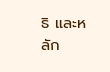ธิ และหลัก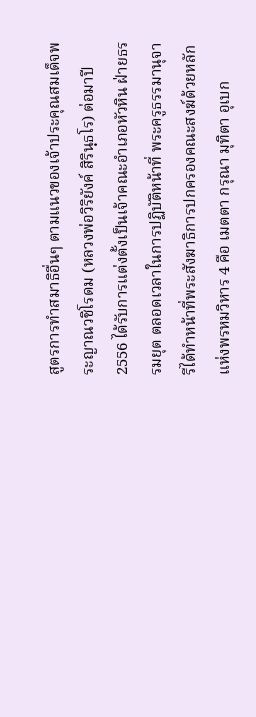สูตรการทำสมาธิอื่นๆ ตามแนวของเจ้าประคุณสมเด็จพระญาณวชิโรดม (หลวงพ่อวิริยังค์ สิรินฺธโร) ต่อมาปี 2556 ได้รับการแต่งตั้งเป็นเจ้าคณะอำเภอหัวหิน ฝ่ายธรรมยุต ตลอดเวลาในการปฏิบัติหน้าที่ พระครูธรรมานุจารีได้ทำหน้าที่พระสังฆาธิการปกครองคณะสงฆ์ด้วยหลักแห่งพรหมวิหาร 4 คือ เมตตา กรุณา มุทิตา อุเบก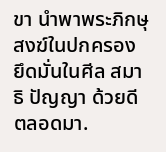ขา นำพาพระภิกษุสงฆ์ในปกครอง ยึดมั่นในศีล สมาธิ ปัญญา ด้วยดีตลอดมา.